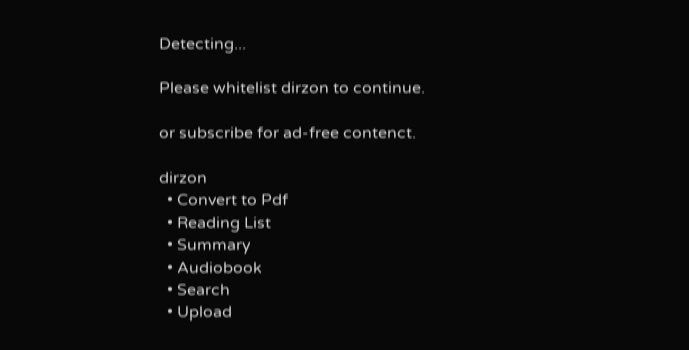Detecting...

Please whitelist dirzon to continue.

or subscribe for ad-free contenct.

dirzon
  • Convert to Pdf
  • Reading List
  • Summary
  • Audiobook
  • Search
  • Upload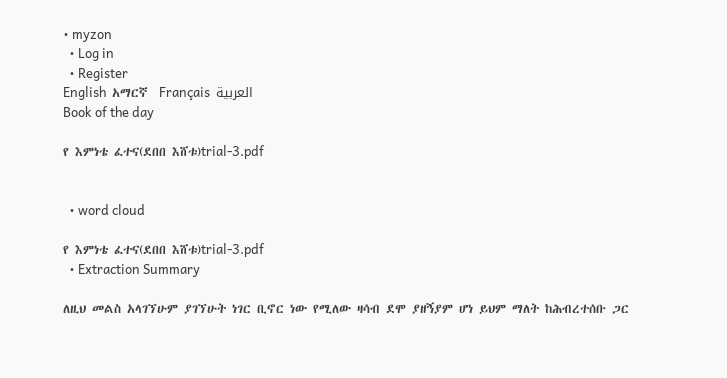• myzon
  • Log in
  • Register
English  አማርኛ  Français  العربية
Book of the day

የ እምነቴ ፈተና(ደበበ እሸቱ)trial-3.pdf


  • word cloud

የ እምነቴ ፈተና(ደበበ እሸቱ)trial-3.pdf
  • Extraction Summary

ለዚህ መልስ አላገኘሁም ያገኘሁት ነገር ቢኖር ነው የሚለው ዛሳብ ደሞ ያዘኝያም ሆነ ይህም ማለት ከሕብረተሰቡ ጋር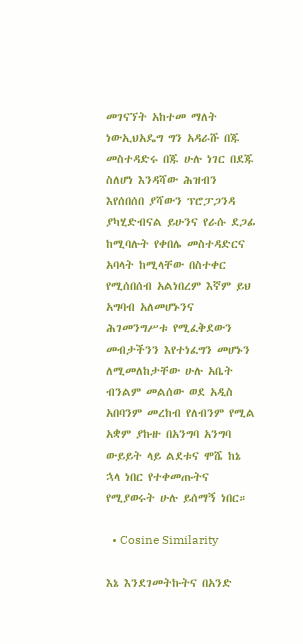መገናኘት አከተመ ማለት ነውኢህአዴግ ግን አዳራሹ በጁ መስተዳድሩ በጁ ሁሉ ነገር በደጁ ስለሆነ እንዳሻው ሕዝብን እየሰበሰበ ያሻውን ፕሮፓጋንዳ ያካሂድብናል ይሁንና የራሱ ደጋፊ ከሚባሉት የቀበሌ መስተዳድርና አባላት ከሚላቸው በስተቀር የሚሰበሰብ አልነበረም እኛም ይህ አግባብ አለመሆኑንና ሕገመንግሥቱ የሚፈቅደውን መብታችንን እየተነፈግን መሆኑን ለሚመለከታቸው ሁሉ አቤት ብንልም መልሰው ወደ አዲስ አበባንም መረከብ የለብንም የሚል አቋም ያኩዙ በአንግባ አንግባ ውይይት ላይ ልደቱና ሞሼ ከኔ ኋላ ነበር የተቀመጡትና የሚያወሩት ሁሉ ይሰማኝ ነበር።

  • Cosine Similarity

እኔ እንደገመትኩትና በአንድ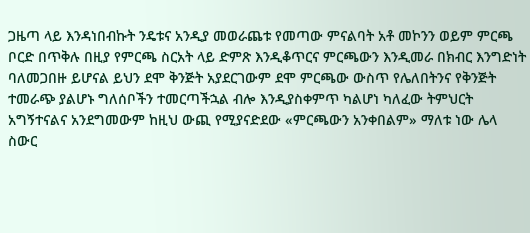ጋዜጣ ላይ እንዳነበብኩት ንዴቱና አንዲያ መወራጨቱ የመጣው ምናልባት አቶ መኮንን ወይም ምርጫ ቦርድ በጥቅሉ በዚያ የምርጫ ስርአት ላይ ድምጽ እንዲቆጥርና ምርጫውን እንዲመራ በክብር እንግድነት ባለመጋበዙ ይሆናል ይህን ደሞ ቅንጅት አያደርገውም ደሞ ምርጫው ውስጥ የሌለበትንና የቅንጅት ተመራጭ ያልሆኑ ግለሰቦችን ተመርጣችኋል ብሎ እንዲያስቀምጥ ካልሆነ ካለፈው ትምህርት አግኝተናልና አንደግመውም ከዚህ ውጪ የሚያናድደው «ምርጫውን አንቀበልም» ማለቱ ነው ሌላ ስውር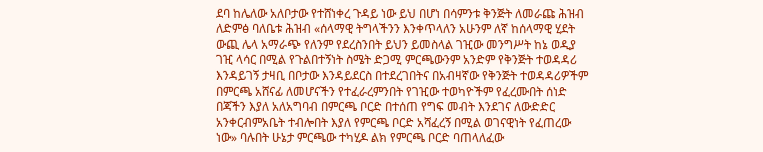ደባ ከሌለው አለቦታው የተሸነቀረ ጉዳይ ነው ይህ በሆነ በሳምንቱ ቅንጅት ለመራጩ ሕዝብ ለድምፅ ባለቤቱ ሕዝብ «ሰላማዊ ትግላችንን እንቀጥላለን አሁንም ለኛ ከሰላማዊ ሂደት ውጪ ሌላ አማራጭ የለንም የደረስንበት ይህን ይመስላል ገዢው መንግሥት ከኔ ወዲያ ገዢ ላሳር በሚል የጉልበተኝነት ስሜት ድጋሚ ምርጫውንም አንድም የቅንጅት ተወዳዳሪ እንዳይገኝ ታዛቢ በቦታው እንዳይደርስ በተደረገበትና በአብዛኛው የቅንጅት ተወዳዳሪዎችም በምርጫ አሸናፊ ለመሆናችን የተፈራረምንበት የገዢው ተወካዮችም የፈረሙበት ሰነድ በጃችን እያለ አለአግባብ በምርጫ ቦርድ በተሰጠ የግፍ መብት እንደገና ለውድድር አንቀርብምአቤት ተብሎበት እያለ የምርጫ ቦርድ አሻፈረኝ በሚል ወገናዊነት የፈጠረው ነው» ባሉበት ሁኔታ ምርጫው ተካሂዶ ልክ የምርጫ ቦርድ ባጠላለፈው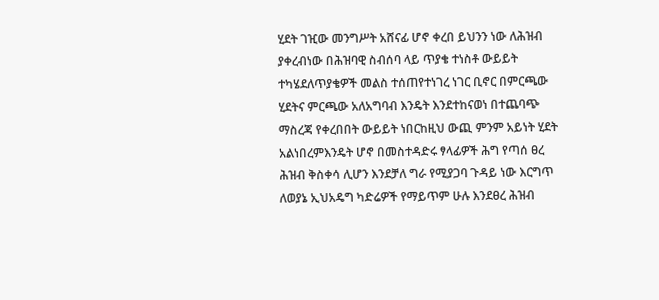ሂደት ገዢው መንግሥት አሸናፊ ሆኖ ቀረበ ይህንን ነው ለሕዝብ ያቀረብነው በሕዝባዊ ስብሰባ ላይ ጥያቄ ተነስቶ ውይይት ተካሄደለጥያቄዎች መልስ ተሰጠየተነገረ ነገር ቢኖር በምርጫው ሂደትና ምርጫው አለአግባብ እንዴት እንደተከናወነ በተጨባጭ ማስረጃ የቀረበበት ውይይት ነበርከዚህ ውጪ ምንም አይነት ሂደት አልነበረምእንዴት ሆኖ በመስተዳድሩ ፃላፊዎች ሕግ የጣሰ ፀረ ሕዝብ ቅስቀሳ ሊሆን እንደቻለ ግራ የሚያጋባ ጉዳይ ነው እርግጥ ለወያኔ ኢህአዴግ ካድሬዎች የማይጥም ሁሉ እንደፀረ ሕዝብ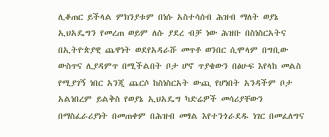ሊቆጠር ይችላል ምክንያቱም በነሱ አስተሳሰብ ሕዝብ ማለት ወያኔ ኢህአዴግን የመረጠ ወይም ለሱ ያደረ ብቻ ነው ሕዝቡ በስነስርአትና በኢትዮጵያዊ ጨዋነት ወደየአዳራሹ መጥቶ ወንበር ሲሞላም በግቢው ውስጥና ሊያዳምጥ በሚችልበት ቦታ ሆኖ ጥያቄውን በፅሁፍ እየላከ መልስ የሚያገኝ ነበር አንጂ ጨርሶ ከስነስርአት ውጪ የሆነበት አንዳችም ቦታ አልነበረም ይልቅስ የወያኔ ኢህአዴግ ካድሬዎች መሳሪያቸውን በማስፈራሪያነት በመጠቀም በሕዝብ መፃል እየተንጎራደዱ ነገር በመፈለግና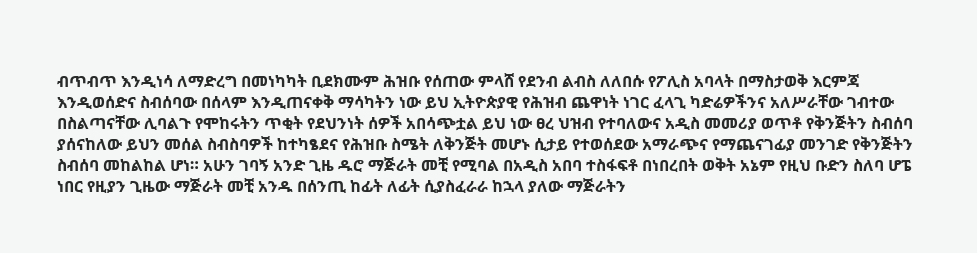ብጥብጥ እንዲነሳ ለማድረግ በመነካካት ቢደክሙም ሕዝቡ የሰጠው ምላሸ የደንብ ልብስ ለለበሱ የፖሊስ አባላት በማስታወቅ እርምጃ እንዲወሰድና ስብሰባው በሰላም እንዲጠናቀቅ ማሳካትን ነው ይህ ኢትዮጵያዊ የሕዝብ ጨዋነት ነገር ፈላጊ ካድሬዎችንና አለሥራቸው ገብተው በስልጣናቸው ሊባልጉ የሞከሩትን ጥቂት የደህንነት ሰዎች አበሳጭቷል ይህ ነው ፀረ ህዝብ የተባለውና አዲስ መመሪያ ወጥቶ የቅንጅትን ስብሰባ ያሰናከለው ይህን መሰል ስብስባዎች ከተካፄደና የሕዝቡ ስሜት ለቅንጅት መሆኑ ሲታይ የተወሰደው አማራጭና የማጨናገፊያ መንገድ የቅንጅትን ስብሰባ መከልከል ሆነ። አሁን ገባኝ አንድ ጊዜ ዱሮ ማጅራት መቺ የሚባል በአዲስ አበባ ተስፋፍቶ በነበረበት ወቅት አኔም የዚህ ቡድን ስለባ ሆፔ ነበር የዚያን ጊዜው ማጅራት መቺ አንዱ በሰንጢ ከፊት ለፊት ሲያስፈራራ ከኋላ ያለው ማጅራትን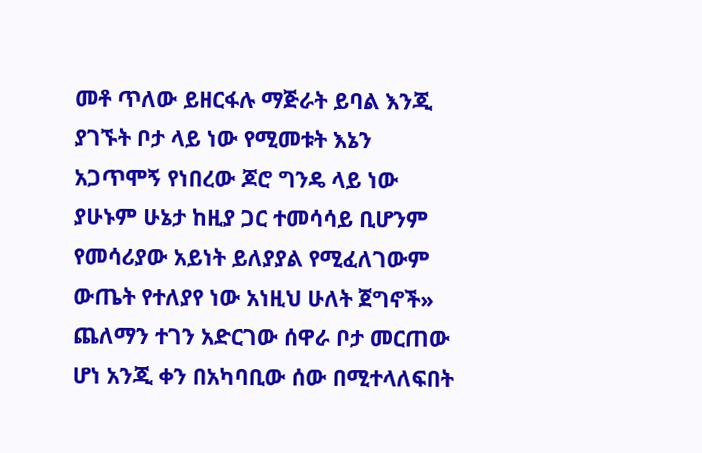መቶ ጥለው ይዘርፋሉ ማጅራት ይባል እንጂ ያገኙት ቦታ ላይ ነው የሚመቱት እኔን አጋጥሞኝ የነበረው ጆሮ ግንዴ ላይ ነው ያሁኑም ሁኔታ ከዚያ ጋር ተመሳሳይ ቢሆንም የመሳሪያው አይነት ይለያያል የሚፈለገውም ውጤት የተለያየ ነው አነዚህ ሁለት ጀግኖች» ጨለማን ተገን አድርገው ሰዋራ ቦታ መርጠው ሆነ አንጂ ቀን በአካባቢው ሰው በሚተላለፍበት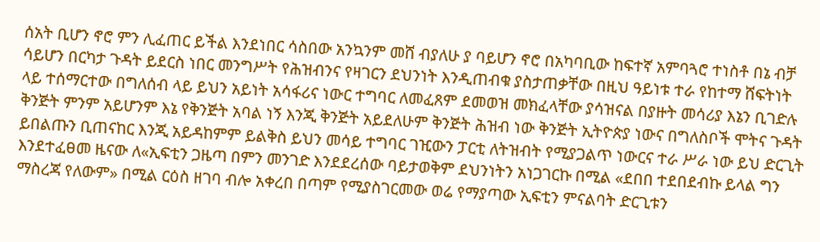ሰአት ቢሆን ኖሮ ምን ሊፈጠር ይችል እንደነበር ሳስበው አንኳንም መሸ ብያለሁ ያ ባይሆን ኖሮ በአካባቢው ከፍተኛ አምባጓሮ ተነስቶ በኔ ብቻ ሳይሆን በርካታ ጉዳት ይደርስ ነበር መንግሥት የሕዝብንና የዛገርን ደህንነት እንዲጠብቁ ያስታጠቃቸው በዚህ ዓይነቱ ተራ የከተማ ሸፍትነት ላይ ተሰማርተው በግለሰብ ላይ ይህን አይነት አሳፋሪና ነውር ተግባር ለመፈጸም ደመወዝ መክፈላቸው ያሳዝናል በያዙት መሳሪያ እኔን ቢገድሉ ቅንጅት ምንም አይሆንም እኔ የቅንጅት አባል ነኝ እንጂ ቅንጅት አይደለሁም ቅንጅት ሕዝብ ነው ቅንጅት ኢትዮጵያ ነውና በግለስቦች ሞትና ጉዳት ይበልጡን ቢጠናከር እንጂ አይዳከምም ይልቅስ ይህን መሳይ ተግባር ገዢውን ፓርቲ ለትዝብት የሚያጋልጥ ነውርና ተራ ሥራ ነው ይህ ድርጊት እንደተፈፀመ ዜናው ለ«ኢፍቲን ጋዜጣ በምን መንገድ እንደደረሰው ባይታወቅም ደህንነትን አነጋገርኩ በሚል «ደበበ ተደበደብኩ ይላል ግን ማስረጃ የለውም» በሚል ርዕስ ዘገባ ብሎ አቀረበ በጣም የሚያስገርመው ወሬ የማያጣው ኢፍቲን ምናልባት ድርጊቱን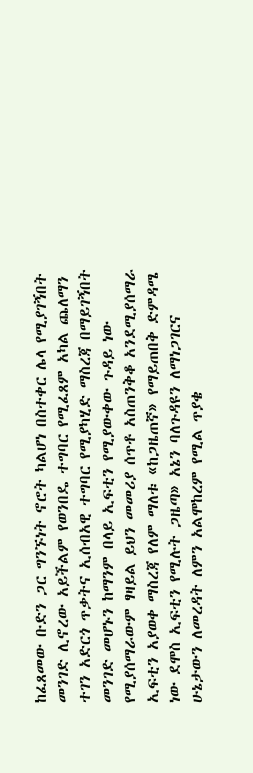ከፈጸመው ቡድን ጋር ግንኙነት ኖሮት ካልሆነ በስተቀር ሌላ የሚያገኝበት መንገድ ሊኖረው አይችልም የወንበዴ ተግባር የሚፈጸም አካል ጨለማን ተገን አድርጎ ጥቃትና ኢሰብአዊ ተግባር የሚያካሂድ ማስረጃ በማይገኝበት መንገድ መሆኑን ከማንም በላይ ኢፍቲን የሚያውቀው ጉዳይ ነው የሚያሰማራውም ፃዛይል ይህን መመሪያ ሰጥቶ አስጠንቅቆ አንደሚያሰማራ ኢፍቲን አያወቀ ማስረጃ የለም ማለቱ «ከጋዜጠኛ» የማይጠበቅ ድምዳሜ ነው ደሞስ ኢፍቲን የሚሉት ጋዜጣ» አኔን ባለጉዳዩን ለማነጋገርና ሁኔታውን ለመረዳት ለምን አልሞከረም የሚል ጥያቄ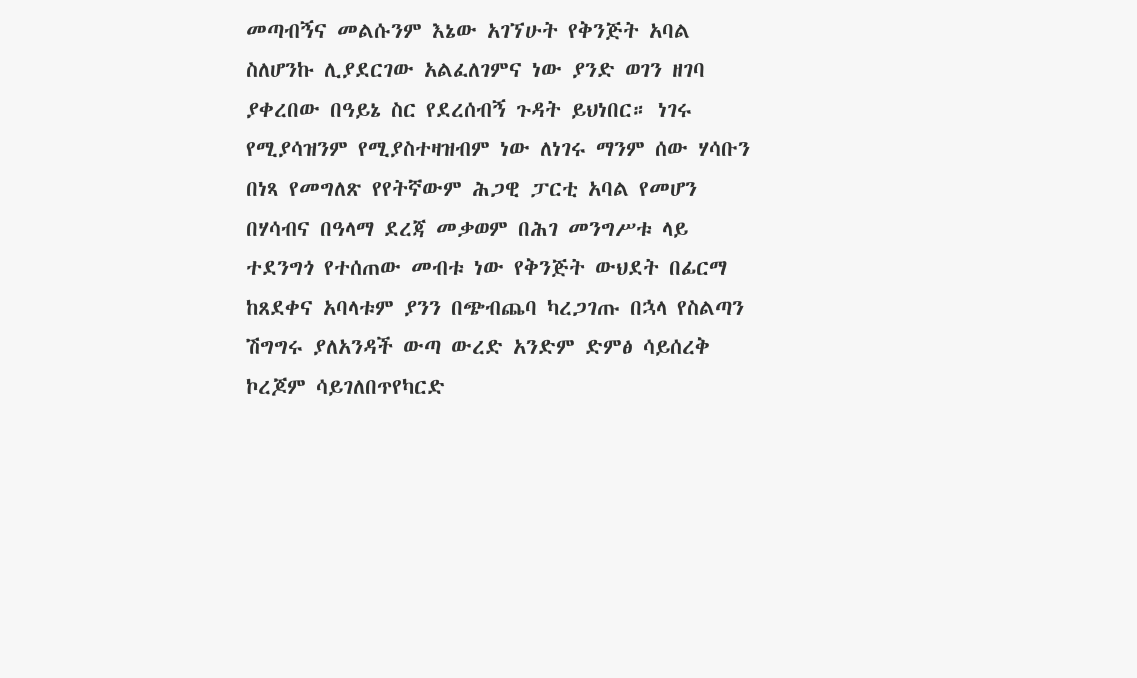መጣብኝና መልሱንም እኔው አገኘሁት የቅንጅት አባል ስለሆንኩ ሊያደርገው አልፈለገምና ነው ያንድ ወገን ዘገባ ያቀረበው በዓይኔ ስር የደረሰብኝ ጉዳት ይህነበር። ነገሩ የሚያሳዝንም የሚያስተዛዝብም ነው ለነገሩ ማንም ሰው ሃሳቡን በነጻ የመግለጽ የየትኛውም ሕጋዊ ፓርቲ አባል የመሆን በሃሳብና በዓላማ ደረጃ መቃወም በሕገ መንግሥቱ ላይ ተደንግጎ የተሰጠው መብቱ ነው የቅንጅት ውህደት በፊርማ ከጸደቀና አባላቱም ያንን በጭብጨባ ካረጋገጡ በኋላ የስልጣን ሽግግሩ ያለአንዳች ውጣ ውረድ አንድም ድምፅ ሳይሰረቅ ኮረጆም ሳይገለበጥየካርድ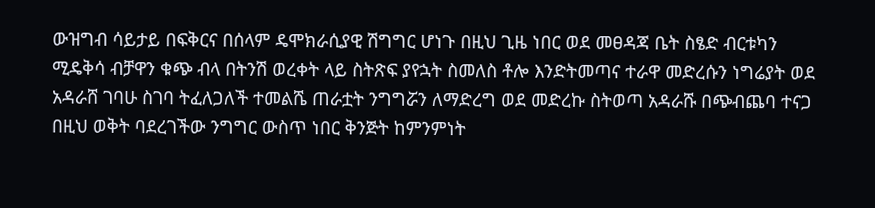ውዝግብ ሳይታይ በፍቅርና በሰላም ዴሞክራሲያዊ ሽግግር ሆነጉ በዚህ ጊዜ ነበር ወደ መፀዳጃ ቤት ስፄድ ብርቱካን ሚዴቅሳ ብቻዋን ቁጭ ብላ በትንሽ ወረቀት ላይ ስትጽፍ ያየኋት ስመለስ ቶሎ እንድትመጣና ተራዋ መድረሱን ነግሬያት ወደ አዳራሸ ገባሁ ስገባ ትፈለጋለች ተመልሼ ጠራቷት ንግግሯን ለማድረግ ወደ መድረኩ ስትወጣ አዳራሹ በጭብጨባ ተናጋ በዚህ ወቅት ባደረገችው ንግግር ውስጥ ነበር ቅንጅት ከምንምነት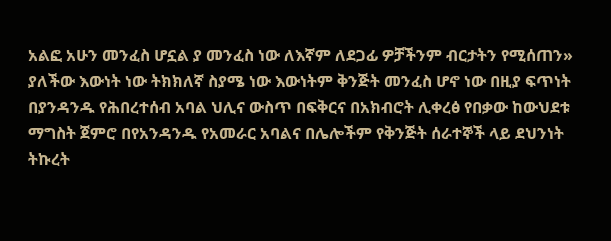አልፎ አሁን መንፈስ ሆኗል ያ መንፈስ ነው ለእኛም ለደጋፊ ዎቻችንም ብርታትን የሚሰጠን» ያለችው እውነት ነው ትክክለኛ ስያሜ ነው እውነትም ቅንጅት መንፈስ ሆኖ ነው በዚያ ፍጥነት በያንዳንዱ የሕበረተሰብ አባል ህሊና ውስጥ በፍቅርና በአክብሮት ሊቀረፅ የበቃው ከውህደቱ ማግስት ጀምሮ በየአንዳንዱ የአመራር አባልና በሌሎችም የቅንጅት ሰራተኞች ላይ ደህንነት ትኩረት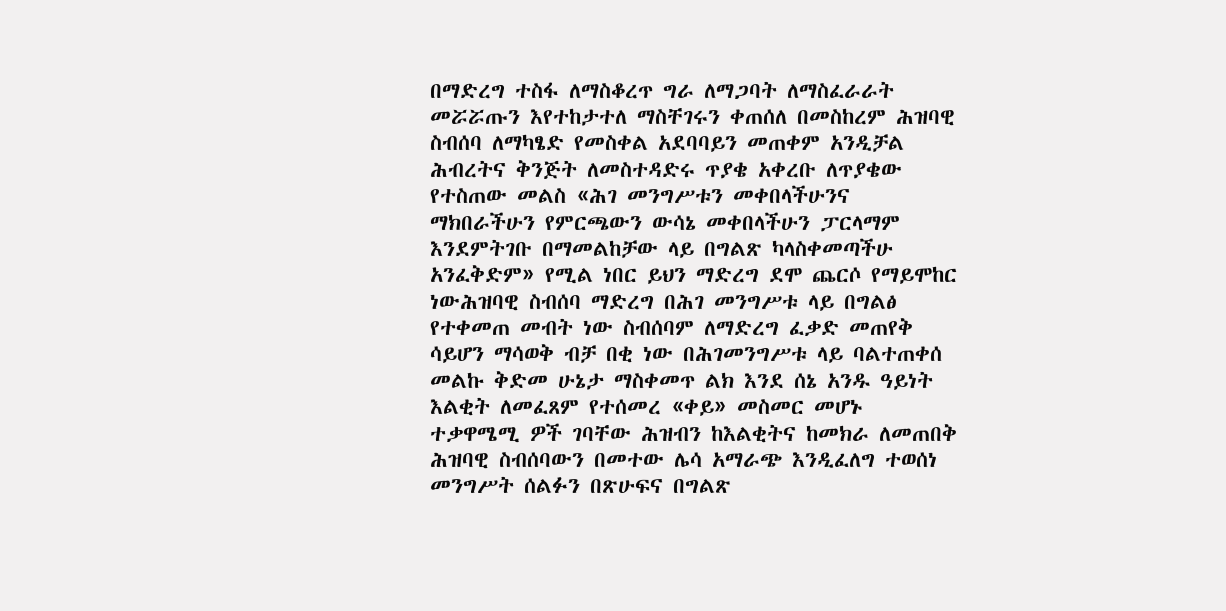በማድረግ ተስፋ ለማስቆረጥ ግራ ለማጋባት ለማስፈራራት መሯሯጡን እየተከታተለ ማስቸገሩን ቀጠሰለ በመስከረም ሕዝባዊ ስብሰባ ለማካፄድ የመስቀል አደባባይን መጠቀም አንዲቻል ሕብረትና ቅንጅት ለመስተዳድሩ ጥያቄ አቀረቡ ለጥያቄው የተስጠው መልስ «ሕገ መንግሥቱን መቀበላችሁንና ማክበራችሁን የምርጫውን ውሳኔ መቀበላችሁን ፓርላማም እንደምትገቡ በማመልከቻው ላይ በግልጽ ካላስቀመጣችሁ አንፈቅድም» የሚል ነበር ይህን ማድረግ ደሞ ጨርሶ የማይሞከር ነውሕዝባዊ ስብሰባ ማድረግ በሕገ መንግሥቱ ላይ በግልፅ የተቀመጠ መብት ነው ስብሰባም ለማድረግ ፈቃድ መጠየቅ ሳይሆን ማሳወቅ ብቻ በቂ ነው በሕገመንግሥቱ ላይ ባልተጠቀሰ መልኩ ቅድመ ሁኔታ ማስቀመጥ ልክ እንደ ሰኔ አንዱ ዓይነት እልቂት ለመፈጸም የተሰመረ «ቀይ» መስመር መሆኑ ተቃዋሜሚ ዎች ገባቸው ሕዝብን ከእልቂትና ከመክራ ለመጠበቅ ሕዝባዊ ስብሰባውን በመተው ሌሳ አማራጭ እንዲፈለግ ተወሰነ መንግሥት ሰልፉን በጽሁፍና በግልጽ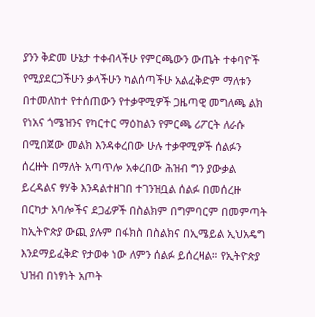ያንን ቅድመ ሁኔታ ተቀብላችሁ የምርጫውን ውጤት ተቀባዮች የሚያደርጋችሁን ቃላችሁን ካልሰጣችሁ አልፈቅድም ማለቱን በተመለከተ የተሰጠውን የተቃዋሚዎች ጋዜጣዊ መግለጫ ልክ የነአና ጎሜዝንና የካርተር ማዕከልን የምርጫ ሪፖርት ለራሱ በሚበጀው መልክ እንዳቀረበው ሁሉ ተቃዋሚዎች ሰልፉን ሰረዙት በማለት አጣጥሎ አቀረበው ሕዝብ ግን ያውቃል ይረዳልና ፃሃቅ እንዳልተዘገበ ተገንዝቧል ሰልፉ በመሰረዙ በርካታ አባሎችና ደጋፊዎች በስልክም በግምባርም በመምጣት ከኢትዮጵያ ውጪ ያሉም በፋክስ በስልክና በኢሜይል ኢህአዴግ እንደማይፈቅድ የታወቀ ነው ለምን ሰልፉ ይሰረዛል። የኢትዮጵያ ህዝብ በነፃነት አጦት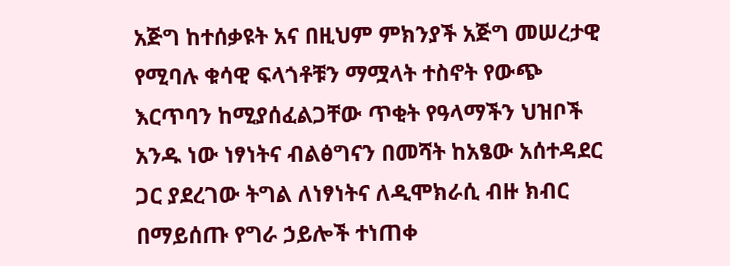አጅግ ከተሰቃዩት አና በዚህም ምክንያች አጅግ መሠረታዊ የሚባሉ ቁሳዊ ፍላጎቶቹን ማሟላት ተስኖት የውጭ እርጥባን ከሚያሰፈልጋቸው ጥቂት የዓላማችን ህዝቦች አንዱ ነው ነፃነትና ብልፅግናን በመሻት ከአፄው አሰተዳደር ጋር ያደረገው ትግል ለነፃነትና ለዲሞክራሲ ብዙ ክብር በማይሰጡ የግራ ኃይሎች ተነጠቀ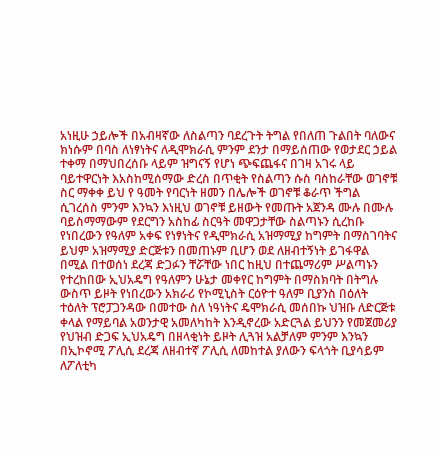አነዚሁ ኃይሎች በአብዛኛው ለስልጣን ባደረጉት ትግል የበለጠ ጉልበት ባለውና ክነሱም በባስ ለነፃነትና ለዲሞክራሲ ምንም ደንታ በማይሰጠው የወታደር ኃይል ተቀማ በማህበረሰቡ ላይም ዝግናኝ የሆነ ጭፍጨፋና በገዛ አገሩ ላይ ባይተዋርነት እአስከሚሰማው ድረስ በጥቂት የስልጣን ሱስ ባስከራቸው ወገኖቹ ስር ማቀቀ ይህ የ ዓመት የባርነት ዘመን በሌሎች ወገኖቹ ቆራጥ ችግል ሲገረሰስ ምንም እንኳን እነዚህ ወገኖቹ ይዘውት የመጡት አጀንዳ ሙሉ በሙሉ ባይስማማውም የደርግን አስከፊ ስርዓት መዋጋታቸው ስልጣኑን ሲረከቡ የነበረውን የዓለም አቀፍ የነፃነትና የዲሞክራሲ አዝማሚያ ከግምት በማስገባትና ይህም አዝማሚያ ድርጅቱን በመጠኑም ቢሆን ወደ ለዘብተኝነት ይገፋዋል በሚል በተወሰነ ደረጃ ድጋፉን ቸሯቸው ነበር ከዚህ በተጨማሪም ሥልጣኑን የተረከበው ኢህአዴግ የዓለምን ሁኔታ መቀየር ከግምት በማስክባት በትግሉ ውስጥ ይዞት የነበረውን አክራሪ የኮሚኒስት ርዕዮተ ዓለም ቢያንስ በዕለት ተዕለት ፕሮፓጋንዳው በመተው ስለ ነዓነትና ዴሞክራሲ መሰበኩ ህዝቡ ለድርጅቱ ቀላል የማይባል አወንታዊ አመለካከት እንዲኖረው አድርጓል ይህንን የመጀመሪያ የህዝብ ድጋፍ ኢህአዴግ በዘላቂነት ይዞት ሊጓዝ አልቻለም ምንም እንኳን በኢኮኖሚ ፖሊሲ ደረጃ ለዘብተኛ ፖሊሲ ለመከተል ያለውን ፍላጎት ቢያሳይም ለፖለቲካ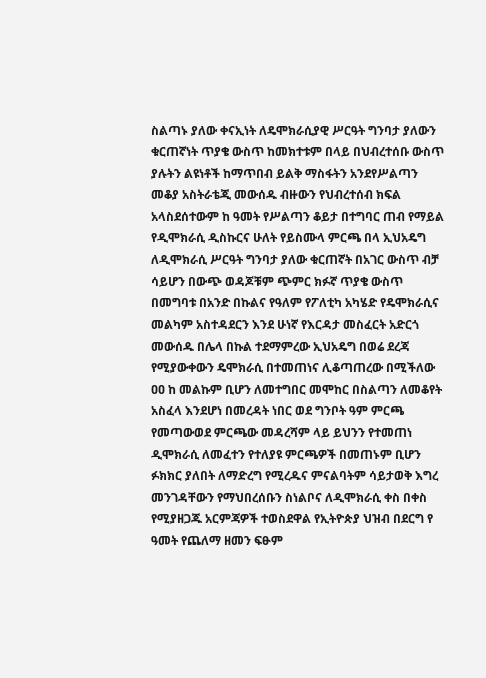ስልጣኑ ያለው ቀናኢነት ለዴሞክራሲያዊ ሥርዓት ግንባታ ያለውን ቁርጠኛነት ጥያቄ ውስጥ ከመክተቱም በላይ በህብረተሰቡ ውስጥ ያሉትን ልዩነቶች ከማጥበብ ይልቅ ማስፋትን አንደየሥልጣን መቆያ አስትራቴጂ መውሰዱ ብዙውን የህብረተሰብ ክፍል አላስደሰተውም ከ ዓመት የሥልጣን ቆይታ በተግባር ጠብ የማይል የዲሞክራሲ ዲስኩርና ሁለት የይስሙላ ምርጫ በላ ኢህአዴግ ለዲሞክራሲ ሥርዓት ግንባታ ያለው ቁርጠኛት በአገር ውስጥ ብቻ ሳይሆን በውጭ ወዳጆቹም ጭምር ክፉኛ ጥያቄ ውስጥ በመግባቱ በአንድ በኩልና የዓለም የፖለቲካ አካሄድ የዴሞክራሲና መልካም አስተዳደርን እንደ ሁነኛ የእርዳታ መስፈርት አድርጎ መውሰዱ በሌላ በኩል ተደማምረው ኢህአዴግ በወሬ ደረጃ የሚያውቀውን ዴሞክራሲ በተመጠነና ሊቆጣጠረው በሚችለው ዐዐ ከ መልኩም ቢሆን ለመተግበር መሞከር በስልጣን ለመቆየት አስፈላ እንደሆነ በመረዳት ነበር ወደ ግንቦት ዓም ምርጫ የመጣውወደ ምርጫው መዳረሻም ላይ ይህንን የተመጠነ ዲሞክራሲ ለመፈተን የተለያዩ ምርጫዎች በመጠኑም ቢሆን ፉክክር ያለበት ለማድረግ የሚረዱና ምናልባትም ሳይታወቅ እግረ መንገዳቸውን የማህበረሰቡን ስነልቦና ለዲሞክራሲ ቀስ በቀስ የሚያዘጋጁ አርምጃዎች ተወስደዋል የኢትዮጵያ ህዝብ በደርግ የ ዓመት የጨለማ ዘመን ፍፁም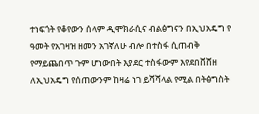ተነፍጎት የቆየውን ሰላም ዲሞክራሲና ብልፅግናን በኢህአዴግ የ ዓመት የአገዛዝ ዘመን አገኛለሁ ብሎ በተስፋ ሲጠብቅ የማይጨበጥ ጉም ሆነውበት እያደር ተስፋውም እየደበቨሸዘ ለኢህአዴግ የሰጠውንም ከዛሬ ነገ ይሻሻላል የሚል በትፅግስት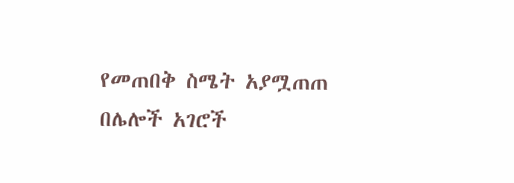የመጠበቅ ስሜት አያሟጠጠ በሌሎች አገሮች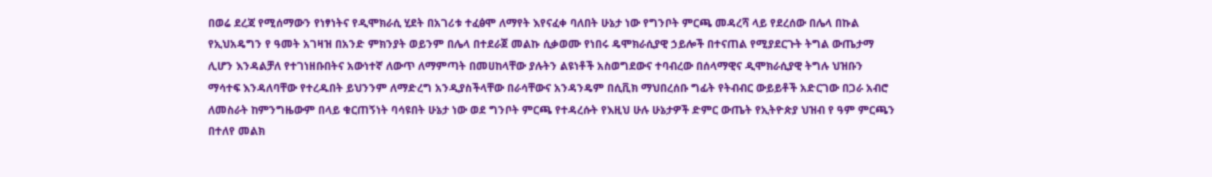በወሬ ደረጃ የሚሰማውን የነፃነትና የዲሞክራሲ ሂደት በአገሪቱ ተፈፅሞ ለማየት እየናፈቀ ባለበት ሁኔታ ነው የግንቦት ምርጫ መዳረሻ ላይ የደረሰው በሌላ በኩል የኢህአዴግን የ ዓመት አገዛዝ በአንድ ምክንያት ወይንም በሌላ በተደራጀ መልኩ ሲቃወሙ የነበሩ ዴሞክራሲያዊ ኃይሎች በተናጠል የሚያደርጉት ትግል ውጤታማ ሊሆን እንዳልቻለ የተገነዘቡበትና አውነተኛ ለውጥ ለማምጣት በመሀከላቸው ያሉትን ልዩነቶች አስወግደውና ተባብረው በሰላማዊና ዲሞክራሲያዊ ትግሉ ህዝቡን ማሳተፍ እንዳለባቸው የተረዱበት ይህንንም ለማድረግ አንዲያስችላቸው በራሳቸውና አንዳንዴም በሲቪክ ማህበረሰቡ ግፊት የትብብር ውይይቶች አድርገው በጋራ አብሮ ለመስራት ከምንግዜውም በላይ ቁርጠኝነት ባሳዩበት ሁኔታ ነው ወደ ግንቦት ምርጫ የተዳረሱት የእዚህ ሁሉ ሁኔታዎች ድምር ውጤት የኢትዮጵያ ህዝብ የ ዓም ምርጫን በተለየ መልክ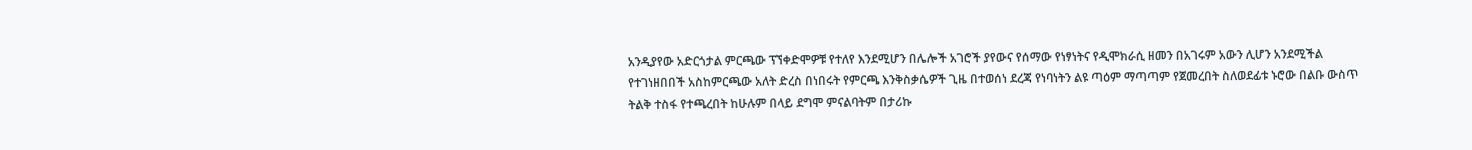አንዲያየው አድርጎታል ምርጫው ፕኘቀድሞዎቹ የተለየ እንደሚሆን በሌሎች አገሮች ያየውና የሰማው የነፃነትና የዲሞክራሲ ዘመን በአገሩም አውን ሊሆን አንደሚችል የተገነዘበበች አስከምርጫው አለት ድረስ በነበሩት የምርጫ እንቅስቃሴዎች ጊዜ በተወሰነ ደረጃ የነባነትን ልዩ ጣዕም ማጣጣም የጀመረበት ስለወደፊቱ ኑሮው በልቡ ውስጥ ትልቅ ተስፋ የተጫረበት ከሁሉም በላይ ደግሞ ምናልባትም በታሪኩ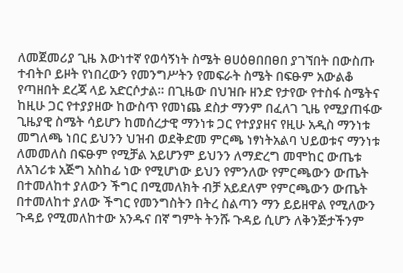ለመጀመሪያ ጊዜ እውነተኛ የወሳኝነት ስሜት ፀሀዕፀበበፀበ ያገኘበት በውስጡ ተብትቦ ይዞት የነበረውን የመንግሥትን የመፍራት ስሜት በፍፁም አውልቆ የጣዘበት ደረጃ ላይ አድርሶታል። በጊዜው በህዝቡ ዘንድ የታየው የተስፋ ስሜትና ከዚሁ ጋር የተያያዘው ከውስጥ የመነጨ ደስታ ማንም በፈለገ ጊዜ የሚያጠፋው ጊዜያዊ ስሜት ሳይሆን ከመሰረታዊ ማንነቱ ጋር የተያያዘና የዚሁ አዲስ ማንነቱ መግለጫ ነበር ይህንን ህዝብ ወደቅድመ ምርጫ ነፃነትአልባ ህይወቱና ማንነቱ ለመመለስ በፍፁም የሚቻል አይሆንም ይህንን ለማድረግ መሞከር ውጤቱ ለአገሪቱ አጅግ አስከፊ ነው የሚሆነው ይህን የምንለው የምርጫውን ውጤት በተመለከተ ያለውን ችግር በሚመለክት ብቻ አይደለም የምርጫውን ውጤት በተመለከተ ያለው ችግር የመንግስትን በትረ ስልጣን ማን ይይዘዋል የሚለውን ጉዳይ የሚመለከተው አንዱና በኛ ግምት ትንሹ ጉዳይ ሲሆን ለቅንጅታችንም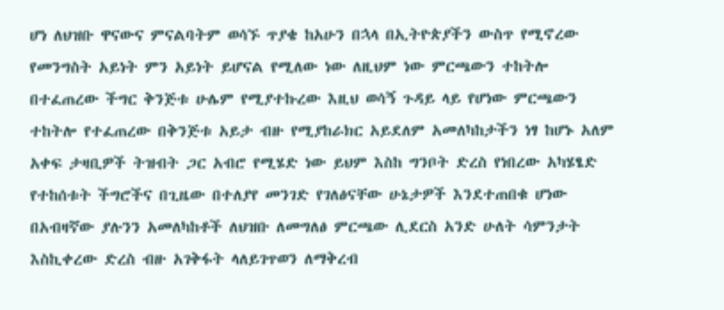ሆነ ለህዝቡ ዋናውና ምናልባትም ወሳኙ ጥያቄ ከአሁን በኋላ በኢትዮጵያችን ውስጥ የሚኖረው የመንግስት አይነት ምን አይነት ይሆናል የሚለው ነው ለዚህም ነው ምርጫውን ተከትሎ በተፈጠረው ችግር ቅንጅቱ ሁሌም የሚያተኩረው እዚህ ወሳኝ ጉዳይ ላይ የሆነው ምርጫውን ተከትሎ የተፈጠረው በቅንጅቱ አይታ ብዙ የሚያከራክር አይደለም አመለካከታችን ነፃ ከሆኑ አለም አቀፍ ታዛቢዎች ትዝብት ጋር አብሮ የሚሄድ ነው ይህም እስከ ግንቦት ድረስ የነበረው አካሄፄድ የተከሰቱት ችግሮችና በጊዜው በተለያየ መንገድ የገለፅናቸው ሁኔታዎች እንደተጠበቁ ሆነው በአብዛኛው ያሉንን አመለካከቶች ለህዝቡ ለመግለፅ ምርጫው ሊደርስ አንድ ሁለት ሳምንታት እስኪቀረው ድረስ ብዙ አገቅፋት ላለይገጥወን ለማቅረብ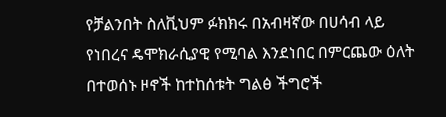የቻልንበት ስለቪህም ፉክክሩ በአብዛኛው በሀሳብ ላይ የነበረና ዴሞክራሲያዊ የሚባል እንደነበር በምርጨው ዕለት በተወሰኑ ዞኖች ከተከሰቱት ግልፅ ችግሮች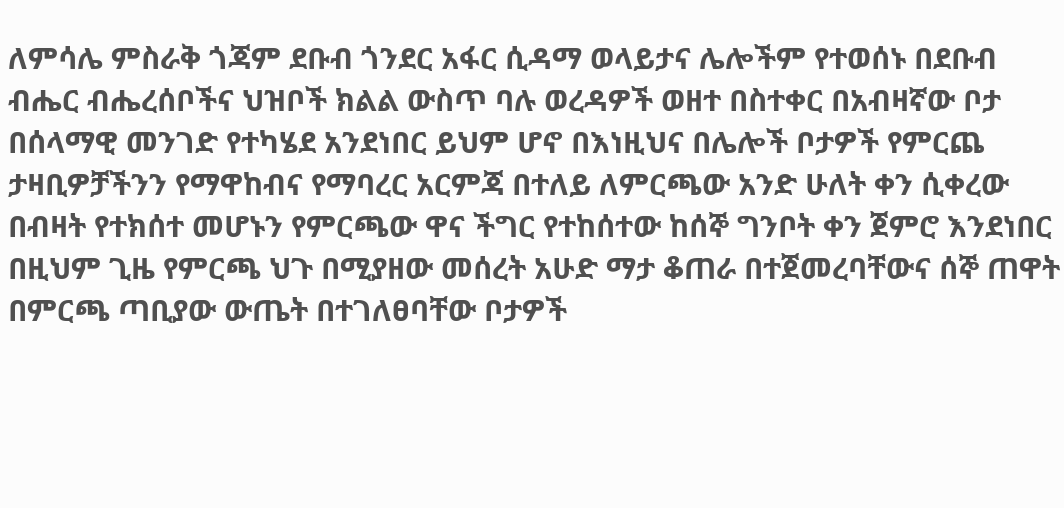ለምሳሌ ምስራቅ ጎጃም ደቡብ ጎንደር አፋር ሲዳማ ወላይታና ሌሎችም የተወሰኑ በደቡብ ብሔር ብሔረሰቦችና ህዝቦች ክልል ውስጥ ባሉ ወረዳዎች ወዘተ በስተቀር በአብዛኛው ቦታ በሰላማዊ መንገድ የተካሄደ አንደነበር ይህም ሆኖ በእነዚህና በሌሎች ቦታዎች የምርጨ ታዛቢዎቻችንን የማዋከብና የማባረር አርምጃ በተለይ ለምርጫው አንድ ሁለት ቀን ሲቀረው በብዛት የተክሰተ መሆኑን የምርጫው ዋና ችግር የተከሰተው ከሰኞ ግንቦት ቀን ጀምሮ እንደነበር በዚህም ጊዜ የምርጫ ህጉ በሚያዘው መሰረት አሁድ ማታ ቆጠራ በተጀመረባቸውና ሰኞ ጠዋት በምርጫ ጣቢያው ውጤት በተገለፀባቸው ቦታዎች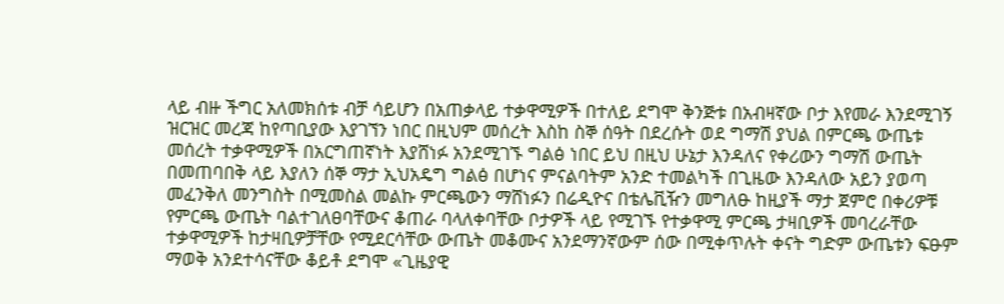ላይ ብዙ ችግር አለመክሰቱ ብቻ ሳይሆን በአጠቃላይ ተቃዋሚዎች በተለይ ደግሞ ቅንጅቱ በአብዛኛው ቦታ እየመራ እንደሚገኝ ዝርዝር መረጃ ከየጣቢያው እያገኘን ነበር በዚህም መሰረት እስከ ስኞ ሰዓት በደረሱት ወደ ግማሽ ያህል በምርጫ ውጤቱ መሰረት ተቃዋሚዎች በአርግጠኛነት እያሸነፉ አንደሚገኙ ግልፅ ነበር ይህ በዚህ ሁኔታ እንዳለና የቀሪውን ግማሽ ውጤት በመጠባበቅ ላይ እያለን ሰኞ ማታ ኢህአዴግ ግልፅ በሆነና ምናልባትም አንድ ተመልካች በጊዜው እንዳለው አይን ያወጣ መፈንቅለ መንግስት በሚመስል መልኩ ምርጫውን ማሸነፉን በሬዲዮና በቴሌቪዥን መግለፁ ከዚያች ማታ ጀምሮ በቀሪዎቹ የምርጫ ውጤት ባልተገለፀባቸውና ቆጠራ ባላለቀባቸው ቦታዎች ላይ የሚገኙ የተቃዋሚ ምርጫ ታዛቢዎች መባረራቸው ተቃዋሚዎች ከታዛቢዎቻቸው የሚደርሳቸው ውጤት መቆሙና አንደማንኛውም ሰው በሚቀጥሉት ቀናት ግድም ውጤቱን ፍፁም ማወቅ አንደተሳናቸው ቆይቶ ደግሞ «ጊዜያዊ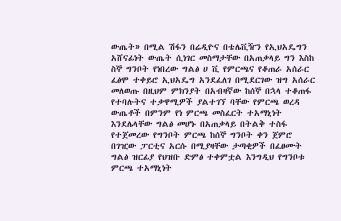ውጤት» በሚል ሽፋን በሬዲዮና በቴሌቪዥን የኢህአዴግን አሸናፊነት ውጤት ሲነገር መስማታቸው በአጠቃላይ ግን እስከ ስኞ ግንቦት የነበረው ግልፅ ሀ ቪ የምርጫና የቆጠራ አሰራር ፈፅሞ ተቀይሮ ኢህአዴግ አንደፈለገ በሚደርገው ዝግ አሰራር መለወጡ በዚህም ምክንያት በአብዛኛው ከሰኞ በኋላ ተቆጠፋ የተባሉትና ተቃዋሚዎች ያልተገኘ ባቸው የምርጫ ወረዳ ውጤቶች በምንም የነ ምርጫ መስፈርት ተአማኒነት እንደሌላቸው ግልፅ መሆኑ በአጠቃላይ በትልቅ ተስፋ የተጀመረው የግንቦት ምርጫ ከሰኞ ግንቦት ቀን ጀምሮ በገዢው ፓርቲና አርሱ በሚያዛቸው ታጣቂዎች በፈፀሙት ግልፅ ዝርፊያ የህዝቡ ድምፅ ተቀምቷል እንግዲህ የግንቦቱ ምርጫ ተአማኒነት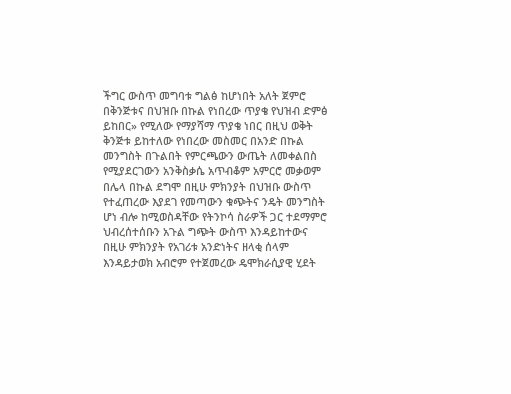ችግር ውስጥ መግባቱ ግልፅ ከሆነበት አለት ጀምሮ በቅንጅቱና በህዝቡ በኩል የነበረው ጥያቄ የህዝብ ድምፅ ይከበር» የሚለው የማያሻማ ጥያቄ ነበር በዚህ ወቅት ቅንጅቱ ይከተለው የነበረው መስመር በአንድ በኩል መንግስት በጉልበት የምርጫውን ውጤት ለመቀልበስ የሚያደርገውን አንቅስቃሴ አጥብቆም አምርሮ መቃወም በሌላ በኩል ደግሞ በዚሁ ምክንያት በህዝቡ ውስጥ የተፈጠረው እያደገ የመጣውን ቁጭትና ንዴት መንግስት ሆነ ብሎ ከሚወስዳቸው የትንኮሳ ስራዎች ጋር ተደማምሮ ህብረሰተሰቡን አጉል ግጭት ውስጥ እንዳይከተውና በዚሁ ምክንያት የአገሪቱ አንድነትና ዘላቂ ሰላም እንዳይታወክ አብሮም የተጀመረው ዴሞክራሲያዊ ሂደት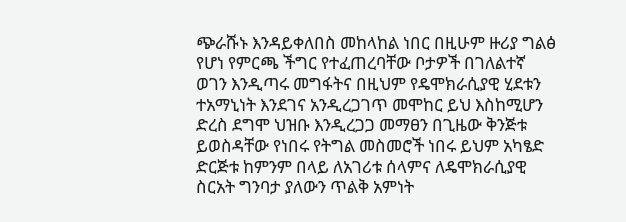ጭራሹኑ እንዳይቀለበስ መከላከል ነበር በዚሁም ዙሪያ ግልፅ የሆነ የምርጫ ችግር የተፈጠረባቸው ቦታዎች በገለልተኛ ወገን እንዲጣሩ መግፋትና በዚህም የዴሞክራሲያዊ ሂደቱን ተአማኒነት እንደገና አንዲረጋገጥ መሞከር ይህ እስከሚሆን ድረስ ደግሞ ህዝቡ እንዲረጋጋ መማፀን በጊዜው ቅንጅቱ ይወስዳቸው የነበሩ የትግል መስመሮች ነበሩ ይህም አካፄድ ድርጅቱ ከምንም በላይ ለአገሪቱ ሰላምና ለዴሞክራሲያዊ ስርአት ግንባታ ያለውን ጥልቅ አምነት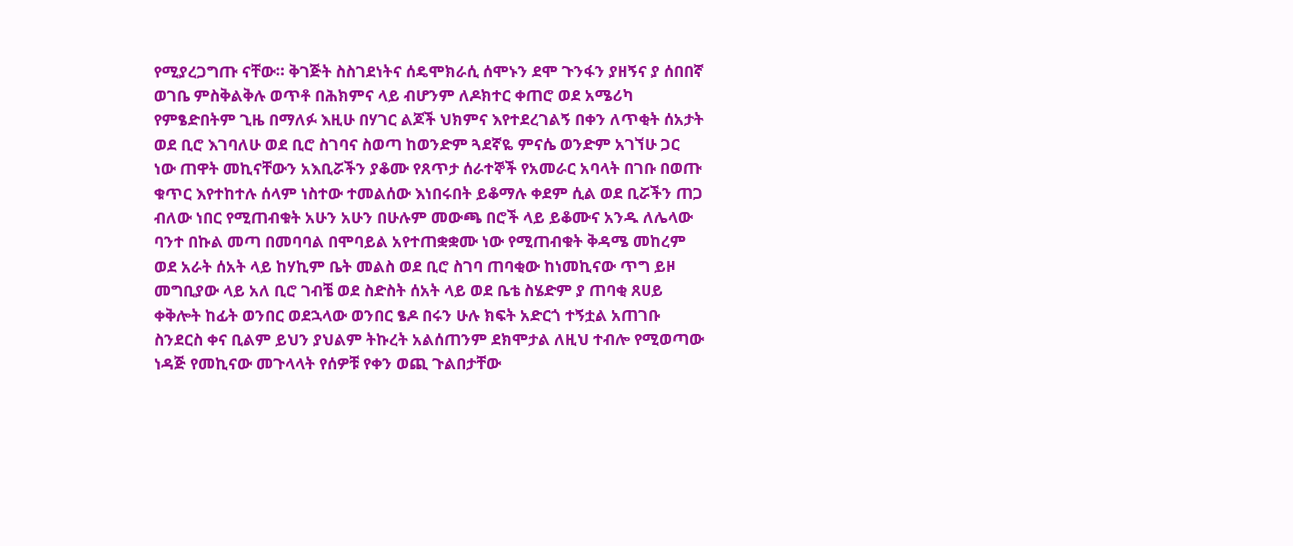የሚያረጋግጡ ናቸው። ቅገጅት ስስገደነትና ሰዴሞክራሲ ሰሞኑን ደሞ ጉንፋን ያዘኝና ያ ሰበበኛ ወገቤ ምስቅልቅሉ ወጥቶ በሕክምና ላይ ብሆንም ለዶክተር ቀጠሮ ወደ አሜሪካ የምፄድበትም ጊዜ በማለፉ እዚሁ በሃገር ልጆች ህክምና እየተደረገልኝ በቀን ለጥቂት ሰአታት ወደ ቢሮ እገባለሁ ወደ ቢሮ ስገባና ስወጣ ከወንድም ጓደኛዬ ምናሴ ወንድም አገኘሁ ጋር ነው ጠዋት መኪናቸውን አእቢሯችን ያቆሙ የጸጥታ ሰራተኞች የአመራር አባላት በገቡ በወጡ ቁጥር እየተከተሉ ሰላም ነስተው ተመልሰው እነበሩበት ይቆማሉ ቀደም ሲል ወደ ቢሯችን ጠጋ ብለው ነበር የሚጠብቁት አሁን አሁን በሁሉም መውጫ በሮች ላይ ይቆሙና አንዱ ለሌላው ባንተ በኩል መጣ በመባባል በሞባይል አየተጠቋቋሙ ነው የሚጠብቁት ቅዳሜ መከረም ወደ አራት ሰአት ላይ ከሃኪም ቤት መልስ ወደ ቢሮ ስገባ ጠባቂው ከነመኪናው ጥግ ይዞ መግቢያው ላይ አለ ቢሮ ገብቼ ወደ ስድስት ሰአት ላይ ወደ ቤቴ ስሄድም ያ ጠባቂ ጸሀይ ቀቅሎት ከፊት ወንበር ወደኋላው ወንበር ፄዶ በሩን ሁሉ ክፍት አድርጎ ተኝቷል አጠገቡ ስንደርስ ቀና ቢልም ይህን ያህልም ትኩረት አልሰጠንም ደክሞታል ለዚህ ተብሎ የሚወጣው ነዳጅ የመኪናው መጉላላት የሰዎቹ የቀን ወጪ ጉልበታቸው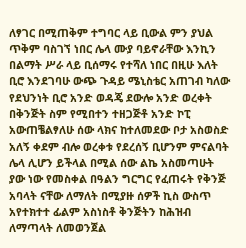ለፃገር በሚጠቅም ተግባር ላይ ቢውል ምን ያህል ጥቅም ባስገኘ ነበር ሌላ ሙያ ባይኖራቸው እንኪን በልማት ሥራ ላይ ቢሰማሩ የተሻለ ነበር በዚሁ እለት ቢሮ እንደገባሁ ውጭ ጉዳይ ሜኒስቴር አጠገብ ካለው የደህንነት ቢሮ አንድ ወዳጄ ደውሎ አንድ ወረቀት በቅንጅት ስም የሚበተን ተዘጋጅቶ አንድ ኮፒ አውጠቼልፃለሁ ሰው ላክና ከተለመደው ቦታ አስወስድ አለኝ ቀደም ብሎ ወረቀቱ የደረሰኝ ቢሆንም ምናልባት ሌላ ሊሆን ይችላል በሚል ሰው ልኬ አስመጣሁት ያው ነው የመስቀል በዓልን ግርግር የፈጠሩት የቅንጅ አባላት ናቸው ለማለት በሚያዙ ሰዎች ኪስ ውስጥ አየተክተተ ፊልም አስነስቶ ቅንጅትን ከሕዝብ ለማጣላት ለመወንጀል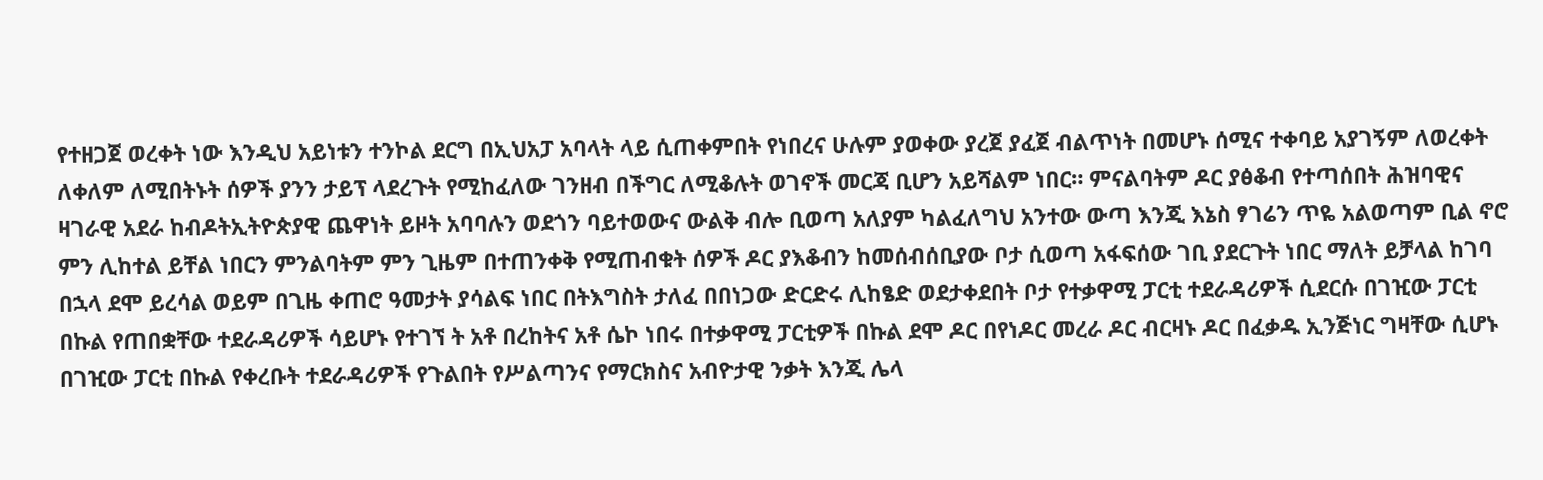የተዘጋጀ ወረቀት ነው እንዲህ አይነቱን ተንኮል ደርግ በኢህአፓ አባላት ላይ ሲጠቀምበት የነበረና ሁሉም ያወቀው ያረጀ ያፈጀ ብልጥነት በመሆኑ ሰሚና ተቀባይ አያገኝም ለወረቀት ለቀለም ለሚበትኑት ሰዎች ያንን ታይፕ ላደረጉት የሚከፈለው ገንዘብ በችግር ለሚቆሉት ወገኖች መርጃ ቢሆን አይሻልም ነበር። ምናልባትም ዶር ያፅቆብ የተጣሰበት ሕዝባዊና ዛገራዊ አደራ ከብዶትኢትዮጵያዊ ጨዋነት ይዞት አባባሉን ወደጎን ባይተወውና ውልቅ ብሎ ቢወጣ አለያም ካልፈለግህ አንተው ውጣ እንጂ እኔስ ፃገሬን ጥዬ አልወጣም ቢል ኖሮ ምን ሊከተል ይቸል ነበርን ምንልባትም ምን ጊዜም በተጠንቀቅ የሚጠብቁት ሰዎች ዶር ያእቆብን ከመሰብሰቢያው ቦታ ሲወጣ አፋፍሰው ገቢ ያደርጉት ነበር ማለት ይቻላል ከገባ በኋላ ደሞ ይረሳል ወይም በጊዜ ቀጠሮ ዓመታት ያሳልፍ ነበር በትእግስት ታለፈ በበነጋው ድርድሩ ሊከፄድ ወደታቀደበት ቦታ የተቃዋሚ ፓርቲ ተደራዳሪዎች ሲደርሱ በገዢው ፓርቲ በኩል የጠበቋቸው ተደራዳሪዎች ሳይሆኑ የተገኘ ት አቶ በረከትና አቶ ሴኮ ነበሩ በተቃዋሚ ፓርቲዎች በኩል ደሞ ዶር በየነዶር መረራ ዶር ብርዛኑ ዶር በፈቃዱ ኢንጅነር ግዛቸው ሲሆኑ በገዢው ፓርቲ በኩል የቀረቡት ተደራዳሪዎች የጉልበት የሥልጣንና የማርክስና አብዮታዊ ንቃት እንጂ ሌላ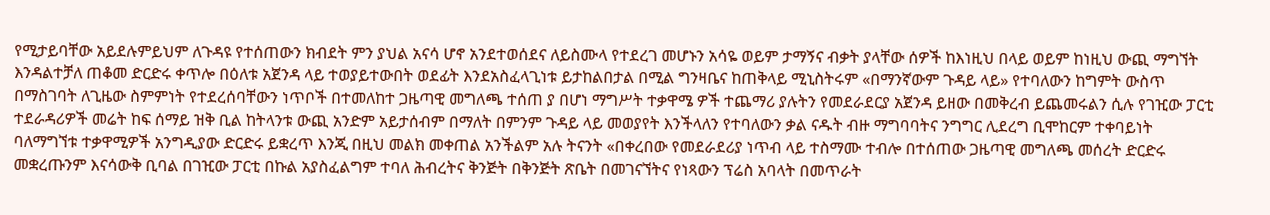የሚታይባቸው አይደሉምይህም ለጉዳዩ የተሰጠውን ክብደት ምን ያህል አናሳ ሆኖ አንደተወሰደና ለይስሙላ የተደረገ መሆኑን አሳዬ ወይም ታማኝና ብቃት ያላቸው ሰዎች ከእነዚህ በላይ ወይም ከነዚህ ውጪ ማግኘት እንዳልተቻለ ጠቆመ ድርድሩ ቀጥሎ በዕለቱ አጀንዳ ላይ ተወያይተውበት ወደፊት እንደአስፈላጊነቱ ይታከልበታል በሚል ግንዛቤና ከጠቅላይ ሚኒስትሩም «በማንኛውም ጉዳይ ላይ» የተባለውን ከግምት ውስጥ በማስገባት ለጊዜው ስምምነት የተደረሰባቸውን ነጥቦች በተመለከተ ጋዜጣዊ መግለጫ ተሰጠ ያ በሆነ ማግሥት ተቃዋሜ ዎች ተጨማሪ ያሉትን የመደራደርያ አጀንዳ ይዘው በመቅረብ ይጨመሩልን ሲሉ የገዢው ፓርቲ ተደራዳሪዎች መሬት ከፍ ሰማይ ዝቅ ቢል ከትላንቱ ውጪ አንድም አይታሰብም በማለት በምንም ጉዳይ ላይ መወያየት እንችላለን የተባለውን ቃል ናዱት ብዙ ማግባባትና ንግግር ሊደረግ ቢሞከርም ተቀባይነት ባለማግኘቱ ተቃዋሚዎች አንግዲያው ድርድሩ ይቋረጥ እንጂ በዚህ መልክ መቀጠል አንችልም አሉ ትናንት «በቀረበው የመደራደሪያ ነጥብ ላይ ተስማሙ ተብሎ በተሰጠው ጋዜጣዊ መግለጫ መሰረት ድርድሩ መቋረጡንም እናሳውቅ ቢባል በገዢው ፓርቲ በኩል አያስፈልግም ተባለ ሕብረትና ቅንጅት በቅንጅት ጽቤት በመገናኘትና የነጻውን ፕሬስ አባላት በመጥራት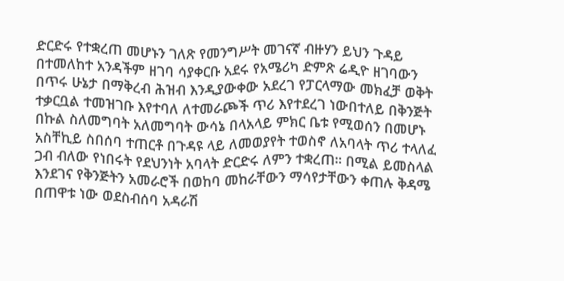ድርድሩ የተቋረጠ መሆኑን ገለጽ የመንግሥት መገናኛ ብዙሃን ይህን ጉዳይ በተመለከተ አንዳችም ዘገባ ሳያቀርቡ አደሩ የአሜሪካ ድምጽ ሬዲዮ ዘገባውን በጥሩ ሁኔታ በማቅረብ ሕዝብ እንዲያውቀው አደረገ የፓርላማው መክፈቻ ወቅት ተቃርቧል ተመዝገቡ እየተባለ ለተመራጮች ጥሪ እየተደረገ ነውበተለይ በቅንጅት በኩል ስለመግባት አለመግባት ውሳኔ በላአላይ ምክር ቤቱ የሚወሰን በመሆኑ አስቸኪይ ስበሰባ ተጠርቶ በጉዳዩ ላይ ለመወያየት ተወስኖ ለአባላት ጥሪ ተላለፈ ጋብ ብለው የነበሩት የደህንነት አባላት ድርድሩ ለምን ተቋረጠ። በሚል ይመስላል እንደገና የቅንጅትን አመራሮች በወከባ መከራቸውን ማሳየታቸውን ቀጠሉ ቅዳሜ በጠዋቱ ነው ወደስብሰባ አዳራሽ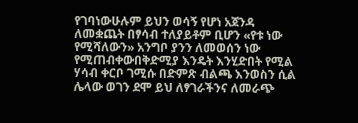የገባነውሁሉም ይህን ወሳኝ የሆነ አጀንዳ ለመቋጨት በፃሳብ ተለያይቶም ቢሆን «የቱ ነው የሚሻለውን» አንግቦ ያንን ለመወሰን ነው የሚጠብቀውበቅድሚያ እንዴት እንሂድበት የሚል ሃሳብ ቀርቦ ገሚሱ በድምጽ ብልጫ እንወስን ሲል ሌላው ወገን ደሞ ይህ ለፃገራችንና ለመራጭ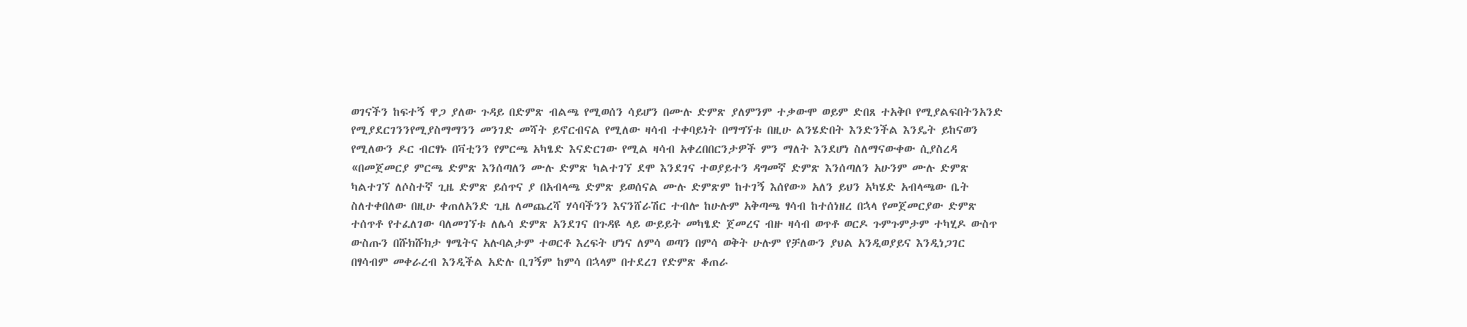ወገናችን ከፍተኝ ዋጋ ያለው ጉዳይ በድምጽ ብልጫ የሚወሰን ሳይሆን በሙሉ ድምጽ ያለምንም ተቃውሞ ወይም ድበጸ ተአቅቦ የሚያልፍበትንአንድ የሚያደርገንንየሚያስማማንን መንገድ መሻት ይኖርብናል የሚለው ዛሳብ ተቀባይነት በማግኘቱ በዚሁ ልንሄድበት እንድንችል እንዴት ይከናወን የሚለውን ዶር ብርፃኑ በቫቲንን የምርጫ አካፄድ እናድርገው የሚል ዛሳብ አቀረበበርንታዎች ምን ማለት እንደሆነ ስለማናውቀው ሲያስረዳ «በመጀመርያ ምርጫ ድምጽ እንሰጣለን ሙሉ ድምጽ ካልተገኘ ደሞ እንደገና ተወያይተን ዳግመኛ ድምጽ እንሰጣለን አሁንም ሙሉ ድምጽ ካልተገኘ ለሶስተኛ ጊዜ ድምጽ ይሰጥና ያ በአብላጫ ድምጽ ይወሰናል ሙሉ ድምጽም ከተገኝ እሰየው» አለን ይህን አካሄድ አብላጫው ቤት ስለተቀበለው በዚሁ ቀጠለአንድ ጊዜ ለመጨረሻ ሃሳባችንን እናንሸራሽር ተብሎ ከሁሉም አቅጣጫ ፃሳብ ከተሰነዘረ በኋላ የመጀመርያው ድምጽ ተሰጥቶ የተፈለገው ባለመገኘቱ ለሌሳ ድምጽ አንደገና በጉዳዩ ላይ ውይይት መካፄድ ጀመረና ብዙ ዛሳብ ወጥቶ ወርዶ ጉምጉምታም ተካሂዶ ውስጥ ውስጡን በሹክሹክታ ፃሜትና አሉባልታም ተወርቶ እረፍት ሆነና ለምሳ ወጣን በምሳ ወቅት ሁሉም የቻለውን ያህል አንዲወያይና እንዲነጋገር በፃሳብም መቀራረብ እንዲችል አድሉ ቢገኝም ከምሳ በኋላም በተደረገ የድምጽ ቆጠራ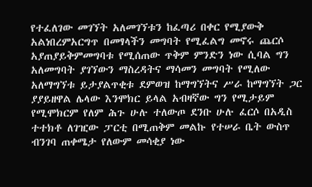የተፈለገው መገኘት አለመገኘቱን ከፈጣሪ በቀር የሚያውቅ አልነበረምአርግጥ በመፃላችን መግባት የሚፈልግ መኖሩ ጨርሶ አያጠያይቅምመግባቱ የሚሰጠው ጥቅም ምንድን ነው ሲባል ግን አለመግባት ያገኘውን ማስረዳትና ማሳመን መግባት የሚለው አለማግኘቱ ይታያልጥቂቱ ደምወዝ ከማግኘትና ሥራ ከማግኘት ጋር ያያይዘዋል ሌላው እንሞክር ይላል አብዛኛው ግን የሚታይም የሚሞክርም የለም ሕጉ ሁሉ ተለውጦ ደንቡ ሁሉ ፈርሶ በአዲስ ተተክቶ ለገዢው ፓርቲ በሚጠቅም መልኩ የተሠራ ቤት ውስጥ ብንገባ ጠቀሜታ የለውም መሳቂያ ነው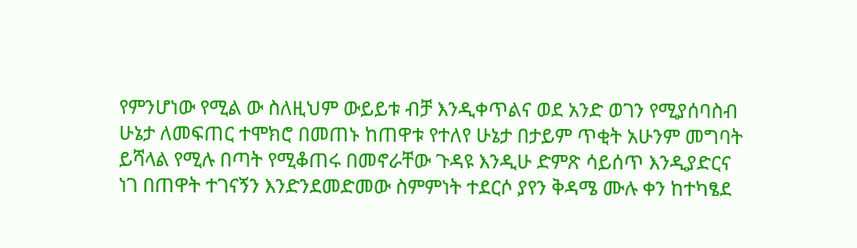የምንሆነው የሚል ው ስለዚህም ውይይቱ ብቻ እንዲቀጥልና ወደ አንድ ወገን የሚያሰባስብ ሁኔታ ለመፍጠር ተሞክሮ በመጠኑ ከጠዋቱ የተለየ ሁኔታ በታይም ጥቂት አሁንም መግባት ይሻላል የሚሉ በጣት የሚቆጠሩ በመኖራቸው ጉዳዩ እንዲሁ ድምጽ ሳይሰጥ እንዲያድርና ነገ በጠዋት ተገናኝን እንድንደመድመው ስምምነት ተደርሶ ያየን ቅዳሜ ሙሉ ቀን ከተካፄደ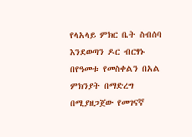የላአላይ ምክር ቤት ስብሰባ እንደወጣን ዶር ብርፃኑ በየዓመቱ የመስቀልን በአል ምክንያት በማድረግ በሚያዘጋጀው የመገናኛ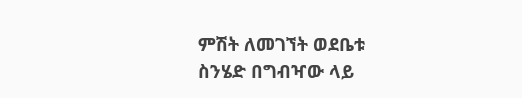ምሽት ለመገኘት ወደቤቱ ስንሄድ በግብዣው ላይ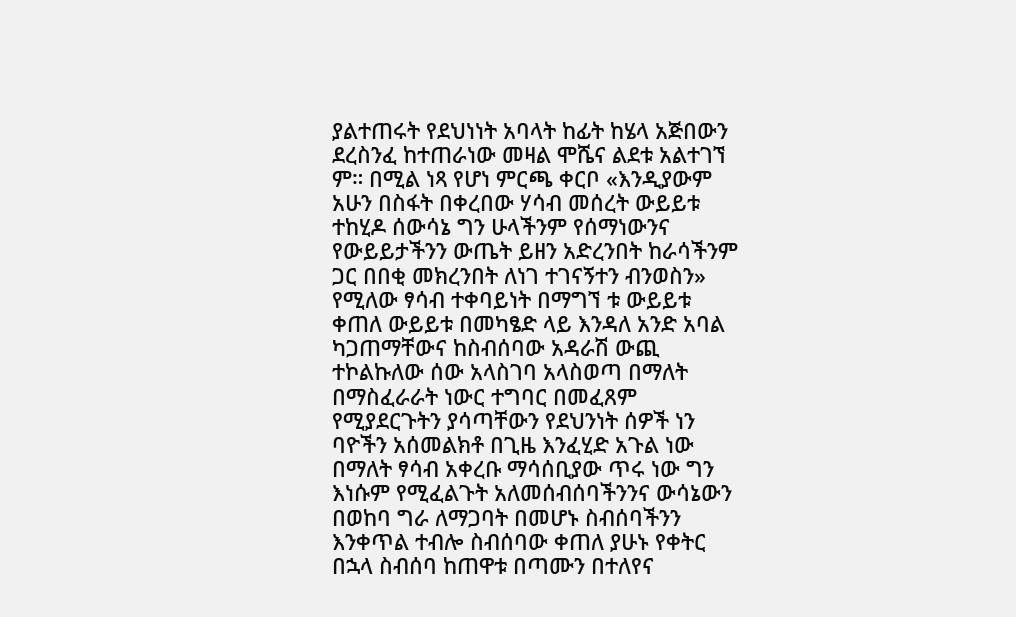ያልተጠሩት የደህነነት አባላት ከፊት ከሄላ አጅበውን ደረስንፈ ከተጠራነው መዛል ሞሼና ልደቱ አልተገኘ ም። በሚል ነጻ የሆነ ምርጫ ቀርቦ «እንዲያውም አሁን በስፋት በቀረበው ሃሳብ መሰረት ውይይቱ ተከሂዶ ሰውሳኔ ግን ሁላችንም የሰማነውንና የውይይታችንን ውጤት ይዘን አድረንበት ከራሳችንም ጋር በበቂ መክረንበት ለነገ ተገናኝተን ብንወስን» የሚለው ፃሳብ ተቀባይነት በማግኘ ቱ ውይይቱ ቀጠለ ውይይቱ በመካፄድ ላይ እንዳለ አንድ አባል ካጋጠማቸውና ከስብሰባው አዳራሽ ውጪ ተኮልኩለው ሰው አላስገባ አላስወጣ በማለት በማስፈራራት ነውር ተግባር በመፈጸም የሚያደርጉትን ያሳጣቸውን የደህንነት ሰዎች ነን ባዮችን አሰመልክቶ በጊዜ እንፈሂድ አጉል ነው በማለት ፃሳብ አቀረቡ ማሳሰቢያው ጥሩ ነው ግን እነሱም የሚፈልጉት አለመሰብሰባችንንና ውሳኔውን በወከባ ግራ ለማጋባት በመሆኑ ስብሰባችንን እንቀጥል ተብሎ ስብሰባው ቀጠለ ያሁኑ የቀትር በኋላ ስብሰባ ከጠዋቱ በጣሙን በተለየና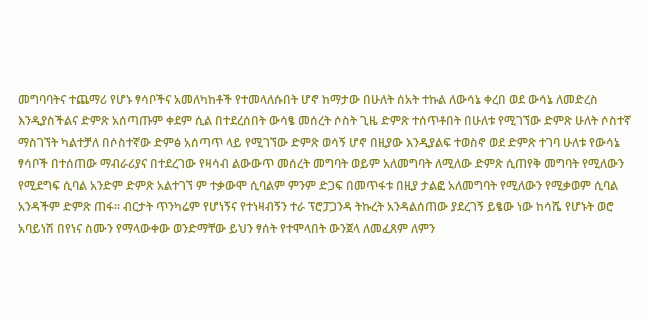መግባባትና ተጨማሪ የሆኑ ፃሳቦችና አመለካከቶች የተመላለሱበት ሆኖ ከማታው በሁለት ሰአት ተኩል ለውሳኔ ቀረበ ወደ ውሳኔ ለመድረስ እንዲያስችልና ድምጽ አሰጣጡም ቀደም ሲል በተደረሰበት ውሳፄ መሰረት ሶስት ጊዜ ድምጽ ተሰጥቶበት በሁለቱ የሚገኘው ድምጽ ሁለት ሶስተኛ ማስገኘት ካልተቻለ በሶስተኛው ድምፅ አሰጣጥ ላይ የሚገኘው ድምጽ ወሳኝ ሆኖ በዚያው እንዲያልፍ ተወስኖ ወደ ድምጽ ተገባ ሁለቱ የውሳኔ ፃሳቦች በተሰጠው ማብራሪያና በተደረገው የዛሳብ ልውውጥ መሰረት መግባት ወይም አለመግባት ለሚለው ድምጽ ሲጠየቅ መግባት የሚለውን የሚደግፍ ሲባል አንድም ድምጽ አልተገኘ ም ተቃውሞ ሲባልም ምንም ድጋፍ በመጥፋቱ በዚያ ታልፎ አለመግባት የሚለውን የሚቃወም ሲባል አንዳችም ድምጽ ጠፋ። ብርታት ጥንካሬም የሆነኝና የተነዛብኝን ተራ ፕሮፓጋንዳ ትኩረት አንዳልሰጠው ያደረገኝ ይፄው ነው ከሳሼ የሆኑት ወሮ አባይነሽ በየነና ስሙን የማላውቀው ወንድማቸው ይህን ፃሰት የተሞላበት ውንጀላ ለመፈጸም ለምን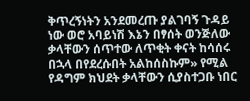ቅጥረኝነትን አንደመረጡ ያልገባኝ ጉዳይ ነው ወሮ አባይነሽ እኔን በፃሰት ወንጅለው ቃላቸውን ሰጥተው ለጥቂት ቀናት ከሳሰሩ በኋላ በየደረሱበት አልከሰስኩም» የሚል የዳግም ክህደት ቃላቸውን ሲያስተጋቡ ነበር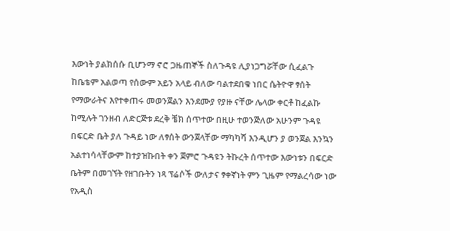እውነት ያልክሰሱ ቢሆንማ ኖሮ ጋዜጠኞች ስለጉዳዩ ሊያነጋግሯቸው ሲፈልጉ ከቤቴም አልወጣ የሰውም አይን አላይ ብለው ባልተደበቁ ነበር ሴትዮዋ ፃሰት የማውራትና እየተቀጠሩ መወንጀልን እንደሙያ የያዙ ናቸው ሌላው ቀርቶ ከፈልኩ ከሚሉት ገንዘብ ለድርጅቱ ደረቅ ቼክ ሰጥተው በዚሁ ተወንጅለው አሁንም ጉዳዩ በፍርድ ቤት ያለ ጉዳይ ነው ለፃሰት ውንጀላቸው ማካካሻ እንዲሆን ያ ወንጀል እንኳን አልተነሳላቸውም ከተያዝኩበት ቀን ጀምሮ ጉዳዩን ትኩረት ሰጥተው እውነቱን በፍርድ ቤትም በመገኘት የዘገቡትን ነጻ ፕሬሶች ውለታና ፃቀኛነት ምን ጊዜም የማልረሳው ነው የአዲስ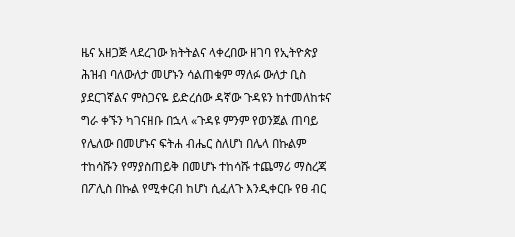ዜና አዘጋጅ ላደረገው ክትትልና ላቀረበው ዘገባ የኢትዮጵያ ሕዝብ ባለውለታ መሆኑን ሳልጠቁም ማለፉ ውለታ ቢስ ያደርገኛልና ምስጋናዬ ይድረሰው ዳኛው ጉዳዩን ከተመለከቱና ግራ ቀኙን ካገናዘቡ በኋላ «ጉዳዩ ምንም የወንጀል ጠባይ የሌለው በመሆኑና ፍትሐ ብሔር ስለሆነ በሌላ በኩልም ተከሳሹን የማያስጠይቅ በመሆኑ ተከሳሹ ተጨማሪ ማስረጃ በፖሊስ በኩል የሚቀርብ ከሆነ ሲፈለጉ እንዲቀርቡ የፀ ብር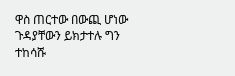ዋስ ጠርተው በውጪ ሆነው ጉዳያቸውን ይክታተሉ ግን ተከሳሹ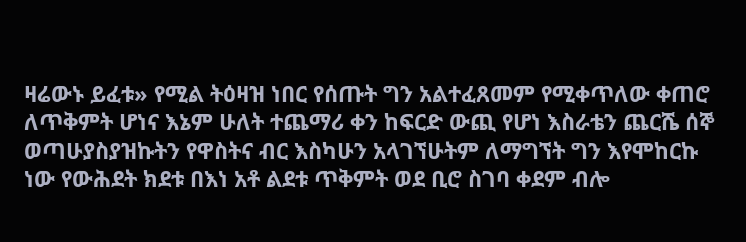ዛሬውኑ ይፈቱ» የሚል ትዕዛዝ ነበር የሰጡት ግን አልተፈጸመም የሚቀጥለው ቀጠሮ ለጥቅምት ሆነና እኔም ሁለት ተጨማሪ ቀን ከፍርድ ውጪ የሆነ እስራቴን ጨርሼ ሰኞ ወጣሁያስያዝኩትን የዋስትና ብር እስካሁን አላገኘሁትም ለማግኘት ግን እየሞከርኩ ነው የውሕደት ክደቱ በእነ አቶ ልደቱ ጥቅምት ወደ ቢሮ ስገባ ቀደም ብሎ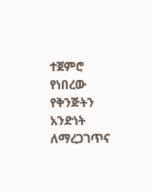ተጀምሮ የነበረው የቅንጅትን አንድነት ለማረጋገጥና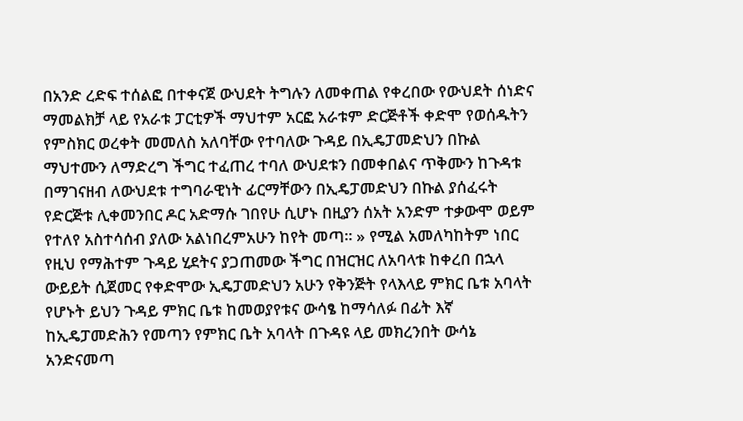በአንድ ረድፍ ተሰልፎ በተቀናጀ ውህደት ትግሉን ለመቀጠል የቀረበው የውህደት ሰነድና ማመልክቻ ላይ የአራቱ ፓርቲዎች ማህተም አርፎ አራቱም ድርጅቶች ቀድሞ የወሰዱትን የምስክር ወረቀት መመለስ አለባቸው የተባለው ጉዳይ በኢዴፓመድህን በኩል ማህተሙን ለማድረግ ችግር ተፈጠረ ተባለ ውህደቱን በመቀበልና ጥቅሙን ከጉዳቱ በማገናዘብ ለውህደቱ ተግባራዊነት ፊርማቸውን በኢዴፓመድህን በኩል ያሰፈሩት የድርጅቱ ሊቀመንበር ዶር አድማሱ ገበየሁ ሲሆኑ በዚያን ሰአት አንድም ተቃውሞ ወይም የተለየ አስተሳሰብ ያለው አልነበረምአሁን ከየት መጣ። » የሚል አመለካከትም ነበር የዚህ የማሕተም ጉዳይ ሂደትና ያጋጠመው ችግር በዝርዝር ለአባላቱ ከቀረበ በኋላ ውይይት ሲጀመር የቀድሞው ኢዴፓመድህን አሁን የቅንጅት የላእላይ ምክር ቤቱ አባላት የሆኑት ይህን ጉዳይ ምክር ቤቱ ከመወያየቱና ውሳፄ ከማሳለፉ በፊት እኛ ከኢዴፓመድሕን የመጣን የምክር ቤት አባላት በጉዳዩ ላይ መክረንበት ውሳኔ አንድናመጣ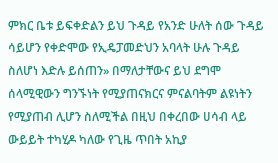ምክር ቤቱ ይፍቀድልን ይህ ጉዳይ የአንድ ሁለት ሰው ጉዳይ ሳይሆን የቀድሞው የኢዴፓመድህን አባላት ሁሉ ጉዳይ ስለሆነ እድሉ ይሰጠን» በማለታቸውና ይህ ደግሞ ሰላሚዊውን ግንኙነት የሚያጠናክርና ምናልባትም ልዩነትን የሚያጠብ ሊሆን ስለሚችል በዚህ በቀረበው ሀሳብ ላይ ውይይት ተካሂዶ ካለው የጊዜ ጥበት አኪያ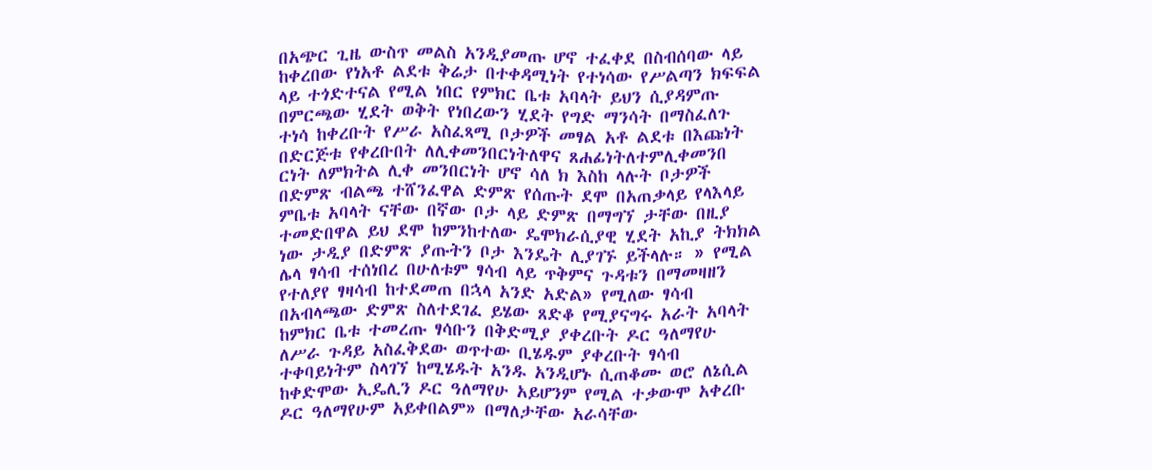በአጭር ጊዜ ውስጥ መልስ አንዲያመጡ ሆኖ ተፈቀደ በስብሰባው ላይ ከቀረበው የነአቶ ልደቱ ቅሬታ በተቀዳሚነት የተነሳው የሥልጣን ክፍፍል ላይ ተጎድተናል የሚል ነበር የምክር ቤቱ አባላት ይህን ሲያዳምጡ በምርጫው ሂደት ወቅት የነበረውን ሂደት የግድ ማንሳት በማስፈለጉ ተነሳ ከቀረቡት የሥራ አስፈጻሚ ቦታዎች መፃል አቶ ልደቱ በእጩነት በድርጅቱ የቀረቡበት ለሊቀመንበርነትለዋና ጸሐፊነትለተምሊቀመንበ ርነት ለምክትል ሊቀ መንበርነት ሆኖ ሳለ ክ እስከ ላሉት ቦታዎች በድምጽ ብልጫ ተሸንፈዋል ድምጽ የሰጡት ደሞ በአጠቃላይ የላእላይ ምቤቱ አባላት ናቸው በኛው ቦታ ላይ ድምጽ በማግኘ ታቸው በዚያ ተመድበዋል ይህ ደሞ ከምንከተለው ዴሞክራሲያዊ ሂደት አኪያ ትክክል ነው ታዲያ በድምጽ ያጡትን ቦታ እንዴት ሊያገኙ ይችላሉ። » የሚል ሌላ ፃሳብ ተሰነበረ በሁለቱም ፃሳብ ላይ ጥቅምና ጉዳቱን በማመዛዘን የተለያየ ፃዛሳብ ከተደመጠ በኋላ አንድ አድል» የሚለው ፃሳብ በአብላጫው ድምጽ ስለተደገፈ ይሄው ጸድቆ የሚያናግሩ አራት አባላት ከምክር ቤቱ ተመረጡ ፃሳቡን በቅድሚያ ያቀረቡት ዶር ዓለማየሁ ለሥራ ጉዳይ አስፈቅደው ወጥተው ቢሄዱም ያቀረቡት ፃሳብ ተቀባይነትም ስላገኘ ከሚሄዱት አንዱ አንዲሆኑ ሲጠቆሙ ወሮ ለኔሲል ከቀድሞው ኢዴሊን ዶር ዓለማየሁ አይሆንም የሚል ተቃውሞ አቀረቡ ዶር ዓለማየሁም አይቀበልም» በማለታቸው አራሳቸው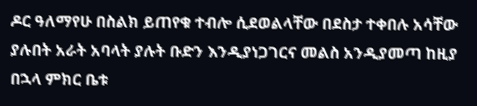ዶር ዓለማየሁ በስልክ ይጠየቁ ተብሎ ሲደወልላቸው በደስታ ተቀበሉ አሳቸው ያሉበት አራት አባላት ያሉት ቡድን እንዲያነጋገርና መልስ አንዲያመጣ ከዚያ በኋላ ምክር ቤቱ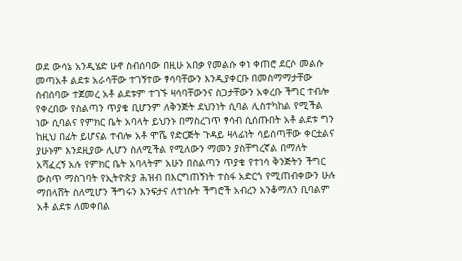ወደ ውሳኔ አንዲሄድ ሁኖ ስብሰባው በዚሁ አበቃ የመልሱ ቀነ ቀጠሮ ደርሶ መልሱ መጣአቶ ልደቱ አራሳቸው ተገኝተው ፃሳባቸውን እንዲያቀርቡ በመስማማታቸው ስብሰባው ተጀመረ አቶ ልደቱም ተገኙ ዛሳባቸውንና ስጋታቸውን አቀረቡ ችግር ተብሎ የቀረበው የስልጣን ጥያቄ ቢሆንም ለቅንጅት ደህንነት ሲባል ሊስተካከል የሚችል ነው ሲባልና የምክር ቤት አባላት ይህንኑ በማስረገጥ ፃሳብ ሲሰጡበት አቶ ልደቱ ግን ከዚህ በፊት ይሆናል ተብሎ አቶ ሞሼ የድርጅት ጉዳይ ዛላፊነት ሳይሰጣቸው ቀርቷልና ያሁኑም እንደዚያው ሊሆን ስለሚችል የሚለውን ማመን ያስቸግረኛል በማለት አሻፈረኝ አሉ የምክር ቤት አባላትም አሁን በስልጣን ጥያቄ የተነሳ ቅንጅትን ችግር ውስጥ ማስገባት የኢትዮጵያ ሕዝብ በእርግጠኝነት ተስፋ አድርጎ የሚጠብቀውን ሁሉ ማበላሸት ስለሚሆን ችግሩን እንፍታና ለተነሱት ችግሮች አብረን አንቆማለን ቢባልም አቶ ልደቱ ለመቀበል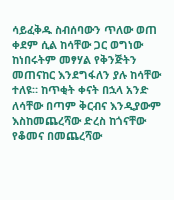ሳይፈቅዱ ስብሰባውን ጥለው ወጠ ቀደም ሲል ከሳቸው ጋር ወግነው ከነበሩትም መፃሃል የቅንጅትን መጠናከር እንደግፋለን ያሉ ከሳቸው ተለዩ። ከጥቂት ቀናት በኋላ አንድ ለሳቸው በጣም ቅርብና እንዲያውም እስከመጨረሻው ድረስ ከጎናቸው የቆመና በመጨረሻው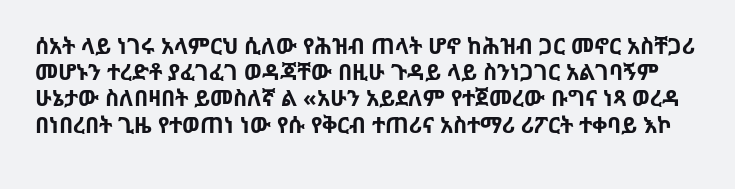ሰአት ላይ ነገሩ አላምርህ ሲለው የሕዝብ ጠላት ሆኖ ከሕዝብ ጋር መኖር አስቸጋሪ መሆኑን ተረድቶ ያፈገፈገ ወዳጃቸው በዚሁ ጉዳይ ላይ ስንነጋገር አልገባኝም ሁኔታው ስለበዛበት ይመስለኛ ል «አሁን አይደለም የተጀመረው ቡግና ነጻ ወረዳ በነበረበት ጊዜ የተወጠነ ነው የሱ የቅርብ ተጠሪና አስተማሪ ሪፖርት ተቀባይ እኮ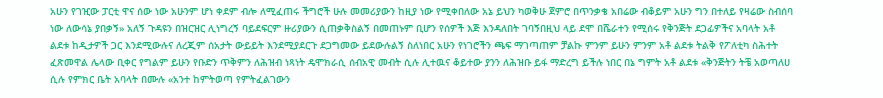አሁን የገዢው ፓርቲ ዋና ሰው ነው አሁንም ሆነ ቀደም ብሎ ለሚፈጠሩ ችግሮች ሁሉ መመሪያውን ከዚያ ነው የሚቀበለው አኔ ይህን ካወቅሁ ጀምሮ በጥንቃቄ አበሬው ብቆይም አሁን ግን በተለይ የዛሬው ስብሰባ ነው ለውሳኔ ያበቃኝ» አለኝ ጉዳዩን በዝርዝር ሊነግረኝ ባይደፍርም ዙሪያውን ሲጠቃቅስልኝ በመጠኑም ቢሆን የሰዎች እጅ እንዳለበት ገባኝበዚህ ላይ ደሞ በሼራተን የሚሰሩ የቅንጅት ደጋፊዎችና አባላት አቶ ልደቱ ከዲታዎች ጋር እንደሚውሉና ለረጂም ሰአታት ውይይት እንደሚያደርጉ ደጋግመው ይደውሉልኝ ስለነበር አሁን የነገሮችን ጫፍ ማገጣጠም ቻልኩ ምንም ይሁን ምንም አቶ ልደቱ ትልቅ የፖለቲካ ስሕተት ፈጽመዋል ሌላው ቢቀር የግልም ይሁን የቡድን ጥቅምን ለሕዝብ ነጻነት ዴሞክራሲ ሰብአዊ መብት ሲሉ ሊተዉና ቆይተው ያንን ለሕዝቡ ይፋ ማድረግ ይችሉ ነበር በኔ ግምት አቶ ልደቱ «ቅንጅትን ትቼ አወጣለሀ ሲሉ የምክር ቤት አባላት በሙሉ «አንተ ከምትወጣ የምትፈልገውን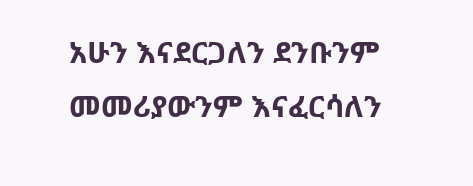አሁን እናደርጋለን ደንቡንም መመሪያውንም እናፈርሳለን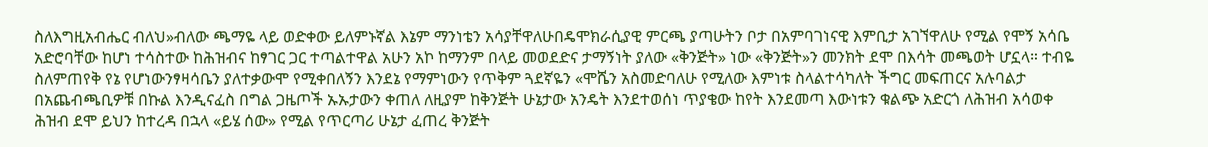ስለእግዚአብሔር ብለህ»ብለው ጫማዬ ላይ ወድቀው ይለምኑኛል እኔም ማንነቴን አሳያቸዋለሁበዴሞክራሲያዊ ምርጫ ያጣሁትን ቦታ በአምባገነናዊ እምቢታ አገኘዋለሁ የሚል የሞኝ አሳቤ አድሮባቸው ከሆነ ተሳስተው ከሕዝብና ከፃገር ጋር ተጣልተዋል አሁን አኮ ከማንም በላይ መወደድና ታማኝነት ያለው «ቅንጅት» ነው «ቅንጅት»ን መንክት ደሞ በእሳት መጫወት ሆኗላ። ተብዬ ስለምጠየቅ የኔ የሆነውንፃዛሳቤን ያለተቃውሞ የሚቀበለኝን እንደኔ የማምነውን የጥቅም ጓደኛዬን «ሞሼን አስመድባለሁ የሚለው እምነቱ ስላልተሳካለት ችግር መፍጠርና አሉባልታ በአጨብጫቢዎቹ በኩል እንዲናፈስ በግል ጋዜጦች ኡኡታውን ቀጠለ ለዚያም ከቅንጅት ሁኔታው አንዴት እንደተወሰነ ጥያቄው ከየት እንደመጣ እውነቱን ቁልጭ አድርጎ ለሕዝብ አሳወቀ ሕዝብ ደሞ ይህን ከተረዳ በኋላ «ይሄ ሰው» የሚል የጥርጣሪ ሁኔታ ፈጠረ ቅንጅት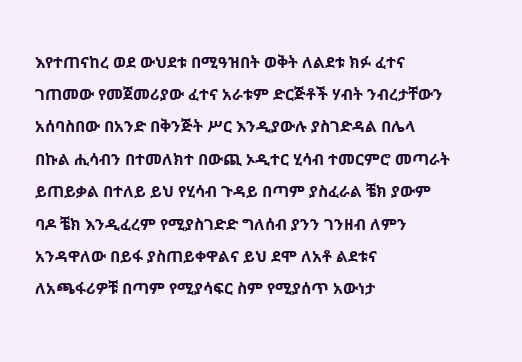እየተጠናከረ ወደ ውህደቱ በሚዓዝበት ወቅት ለልደቱ ክፉ ፈተና ገጠመው የመጀመሪያው ፈተና አራቱም ድርጅቶች ሃብት ንብረታቸውን አሰባስበው በአንድ በቅንጅት ሥር እንዲያውሉ ያስገድዳል በሌላ በኩል ሒሳብን በተመለክተ በውጪ ኦዲተር ሂሳብ ተመርምሮ መጣራት ይጠይቃል በተለይ ይህ የሂሳብ ጉዳይ በጣም ያስፈራል ቼክ ያውም ባዶ ቼክ እንዲፈረም የሚያስገድድ ግለሰብ ያንን ገንዘብ ለምን አንዳዋለው በይፋ ያስጠይቀዋልና ይህ ደሞ ለአቶ ልደቱና ለአጫፋሪዎቹ በጣም የሚያሳፍር ስም የሚያሰጥ አውነታ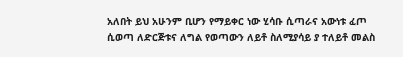አለበት ይህ አሁንም ቢሆን የማይቀር ነው ሂሳቡ ሲጣራና አውነቱ ፈጦ ሲወጣ ለድርጅቱና ለግል የወጣውን ለይቶ ስለሚያሳይ ያ ተለይቶ መልስ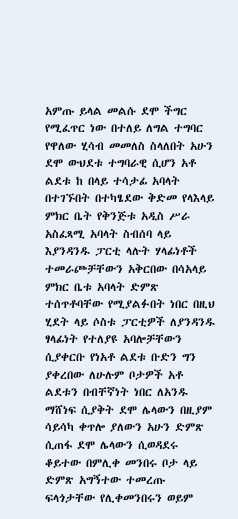አምጡ ይላል መልሱ ደሞ ችግር የሚፈጥር ነው በተለይ ለግል ተግባር የዋለው ሂሳብ መመለስ ስላለበት አሁን ደሞ ውህደቱ ተግባራዊ ሲሆን አቶ ልደቱ ከ በላይ ተሳታፊ አባላት በተገኙበት በተካፄደው ቅድመ የላእላይ ምክር ቤት የቅንጅቱ አዲስ ሥራ አስፈጻሚ አባላት ስብሰባ ላይ እያንዳንዱ ፓርቲ ላሉት ሃላፊነቶች ተመራጮቻቸውን አቅርበው በሳአላይ ምክር ቤቱ አባላት ድምጽ ተሰጥቶባቸው የሚያልፉበት ነበር በዚህ ሂደት ላይ ሶስቱ ፓርቲዎች ለያንዳንዱ ፃላፊነት የተለያዩ አባሎቻቸውን ሲያቀርቡ የነአቶ ልደቱ ቡድን ግን ያቀረበው ለሁሉም ቦታዎች አቶ ልደቱን በብቸኛነት ነበር ለአንዱ ማሸነፍ ሲያቅት ደሞ ሌላውን በዚያም ሳይሳካ ቀጥሎ ያለውን አሁን ድምጽ ሲጠፋ ደሞ ሌላውን ሲወዳደሩ ቆይተው በምሊቀ መንበሩ ቦታ ላይ ድምጽ አግኝተው ተመረጡ ፍላጎታቸው የሊቀመንበሩን ወይም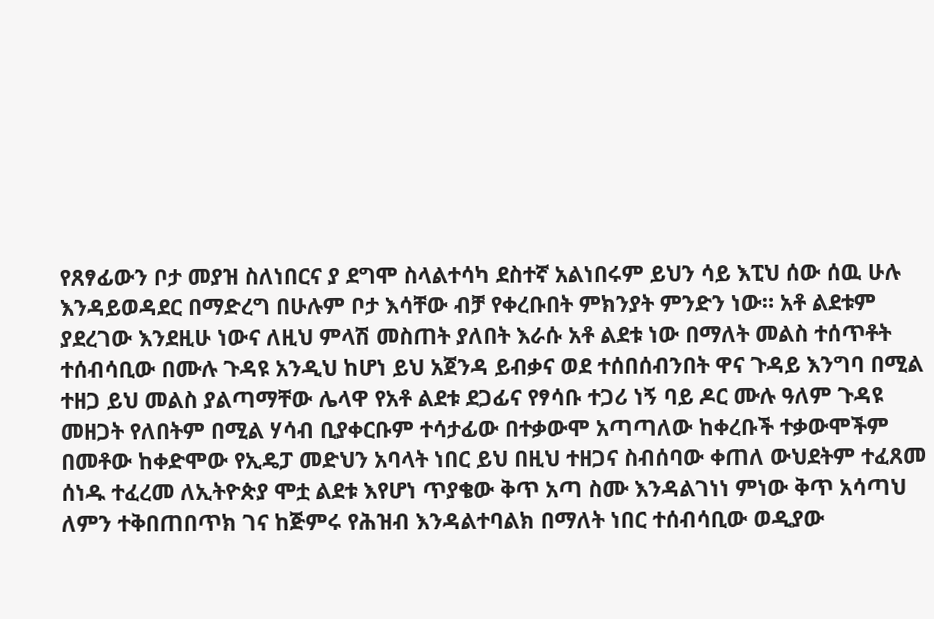የጸፃፊውን ቦታ መያዝ ስለነበርና ያ ደግሞ ስላልተሳካ ደስተኛ አልነበሩም ይህን ሳይ እፒህ ሰው ሰዉ ሁሉ እንዳይወዳደር በማድረግ በሁሉም ቦታ እሳቸው ብቻ የቀረቡበት ምክንያት ምንድን ነው። አቶ ልደቱም ያደረገው እንደዚሁ ነውና ለዚህ ምላሽ መስጠት ያለበት እራሱ አቶ ልደቱ ነው በማለት መልስ ተሰጥቶት ተሰብሳቢው በሙሉ ጉዳዩ አንዲህ ከሆነ ይህ አጀንዳ ይብቃና ወደ ተሰበሰብንበት ዋና ጉዳይ እንግባ በሚል ተዘጋ ይህ መልስ ያልጣማቸው ሌላዋ የአቶ ልደቱ ደጋፊና የፃሳቡ ተጋሪ ነኝ ባይ ዶር ሙሉ ዓለም ጉዳዩ መዘጋት የለበትም በሚል ሃሳብ ቢያቀርቡም ተሳታፊው በተቃውሞ አጣጣለው ከቀረቡች ተቃውሞችም በመቶው ከቀድሞው የኢዴፓ መድህን አባላት ነበር ይህ በዚህ ተዘጋና ስብሰባው ቀጠለ ውህደትም ተፈጸመ ሰነዱ ተፈረመ ለኢትዮጵያ ሞቷ ልደቱ እየሆነ ጥያቄው ቅጥ አጣ ስሙ እንዳልገነነ ምነው ቅጥ አሳጣህ ለምን ተቅበጠበጥክ ገና ከጅምሩ የሕዝብ እንዳልተባልክ በማለት ነበር ተሰብሳቢው ወዲያው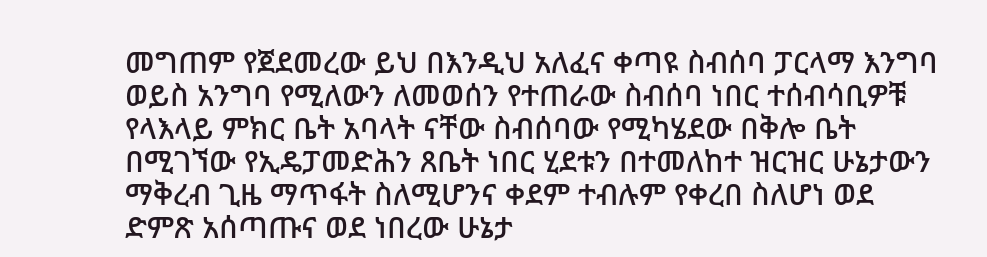መግጠም የጀደመረው ይህ በእንዲህ አለፈና ቀጣዩ ስብሰባ ፓርላማ እንግባ ወይስ አንግባ የሚለውን ለመወሰን የተጠራው ስብሰባ ነበር ተሰብሳቢዎቹ የላእላይ ምክር ቤት አባላት ናቸው ስብሰባው የሚካሄደው በቅሎ ቤት በሚገኘው የኢዴፓመድሕን ጸቤት ነበር ሂደቱን በተመለከተ ዝርዝር ሁኔታውን ማቅረብ ጊዜ ማጥፋት ስለሚሆንና ቀደም ተብሉም የቀረበ ስለሆነ ወደ ድምጽ አሰጣጡና ወደ ነበረው ሁኔታ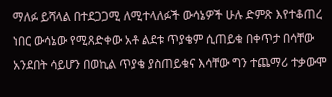ማለፉ ይሻላል በተደጋጋሚ ለሚተላለፉች ውሳኔዎች ሁሉ ድምጽ እየተቆጠረ ነበር ውሳኔው የሚጸድቀው አቶ ልደቱ ጥያቄም ሲጠይቁ በቀጥታ በሳቸው አንደበት ሳይሆን በወኪል ጥያቄ ያስጠይቁና እሳቸው ግን ተጨማሪ ተቃውሞ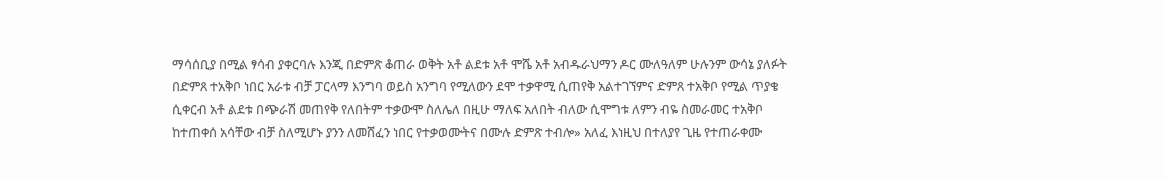ማሳሰቢያ በሚል ፃሳብ ያቀርባሉ እንጂ በድምጽ ቆጠራ ወቅት አቶ ልደቱ አቶ ሞሼ አቶ አብዱራህማን ዶር ሙለዓለም ሁሉንም ውሳኔ ያለፉት በድምጸ ተአቅቦ ነበር አራቱ ብቻ ፓርላማ እንግባ ወይስ አንግባ የሚለውን ደሞ ተቃዋሚ ሲጠየቅ አልተገኘምና ድምጸ ተአቅቦ የሚል ጥያቄ ሲቀርብ አቶ ልደቱ በጭራሽ መጠየቅ የለበትም ተቃውሞ ስለሌለ በዚሁ ማለፍ አለበት ብለው ሲሞግቱ ለምን ብዬ ስመራመር ተአቅቦ ከተጠቀሰ አሳቸው ብቻ ስለሚሆኑ ያንን ለመሸፈን ነበር የተቃወሙትና በሙሉ ድምጽ ተብሎ» አለፈ እነዚህ በተለያየ ጊዜ የተጠራቀሙ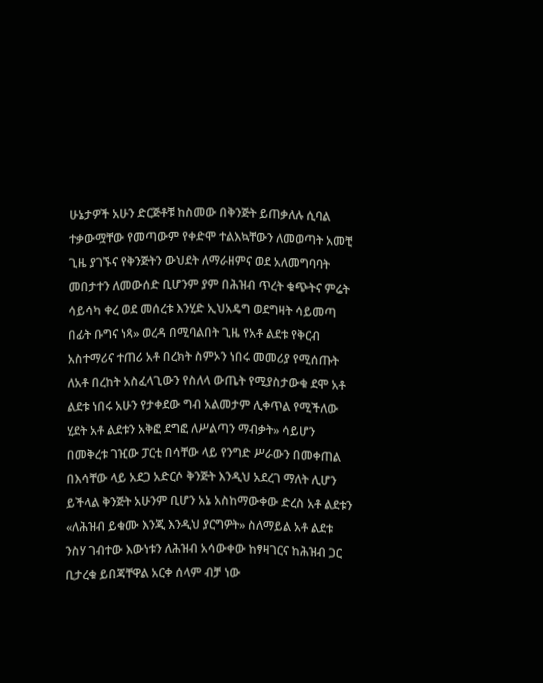ሁኔታዎች አሁን ድርጅቶቹ ከስመው በቅንጅት ይጠቃለሉ ሲባል ተቃውሟቸው የመጣውም የቀድሞ ተልእኳቸውን ለመወጣት አመቺ ጊዜ ያገኙና የቅንጅትን ውህደት ለማራዘምና ወደ አለመግባባት መበታተን ለመውሰድ ቢሆንም ያም በሕዝብ ጥረት ቁጭትና ምሬት ሳይሳካ ቀረ ወደ መሰረቱ እንሂድ ኢህአዴግ ወደግዛት ሳይመጣ በፊት ቡግና ነጻ» ወረዳ በሚባልበት ጊዜ የአቶ ልደቱ የቅርብ አስተማሪና ተጠሪ አቶ በረክት ስምኦን ነበሩ መመሪያ የሚሰጡት ለአቶ በረከት አስፈላጊውን የስለላ ውጤት የሚያስታውቁ ደሞ አቶ ልደቱ ነበሩ አሁን የታቀደው ግብ አልመታም ሊቀጥል የሚችለው ሂደት አቶ ልደቱን አቅፎ ደግፎ ለሥልጣን ማብቃት» ሳይሆን በመቅረቱ ገዢው ፓርቲ በሳቸው ላይ የንግድ ሥራውን በመቀጠል በእሳቸው ላይ አደጋ አድርሶ ቅንጅት እንዲህ አደረገ ማለት ሊሆን ይችላል ቅንጅት አሁንም ቢሆን አኔ አስከማውቀው ድረስ አቶ ልደቱን «ለሕዝብ ይቁሙ እንጂ እንዲህ ያርግዎት» ስለማይል አቶ ልደቱ ንስሃ ገብተው እውነቱን ለሕዝብ አሳውቀው ከፃዛገርና ከሕዝብ ጋር ቢታረቁ ይበጃቸዋል አርቀ ሰላም ብቻ ነው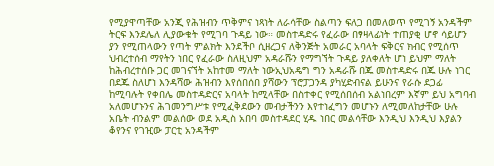የሚያዋጣቸው አንጂ የሕዝብን ጥቅምና ነጻነት ለራሳቸው ስልጣን ፍለጋ በመለወጥ የሚገኝ አንዳችም ትርፍ እንደሌለ ሊያውቁት የሚገባ ጉዳይ ነው። መስተዳድሩ የፈራው በፃዛላፊነት ተጠያቂ ሆኖ ሳይሆን ያን የሚጠላውን የጣት ምልክት እንደችቦ ሲዘረጋና ለቅንጅት አመራር አባላት ፍቅርና ክብር የሚሰጥ ህብረተሰብ ማየትን ነበር የፈራው ስለዚህም አዳራሹን የማግኘት ጉዳይ ያለቀለት ሆነ ይህም ማለት ከሕብረተሰቡ ጋር መገናኘት አከተመ ማለት ነውኢህአዴግ ግን አዳራሹ በጁ መስተዳድሩ በጁ ሁሉ ነገር በደጁ ስለሆነ እንዳሻው ሕዝብን እየሰበሰበ ያሻውን ፕሮፓጋንዳ ያካሂድብናል ይሁንና የራሱ ደጋፊ ከሚባሉት የቀበሌ መስተዳድርና አባላት ከሚላቸው በስተቀር የሚሰበሰብ አልነበረም እኛም ይህ አግባብ አለመሆኑንና ሕገመንግሥቱ የሚፈቅደውን መብታችንን እየተነፈግን መሆኑን ለሚመለከታቸው ሁሉ አቤት ብንልም መልሰው ወደ አዲስ አበባ መስተዳደር ሂዱ ነበር መልሳቸው እንዲህ እንዲህ እያልን ቆየንና የገዢው ፓርቲ አንዳችም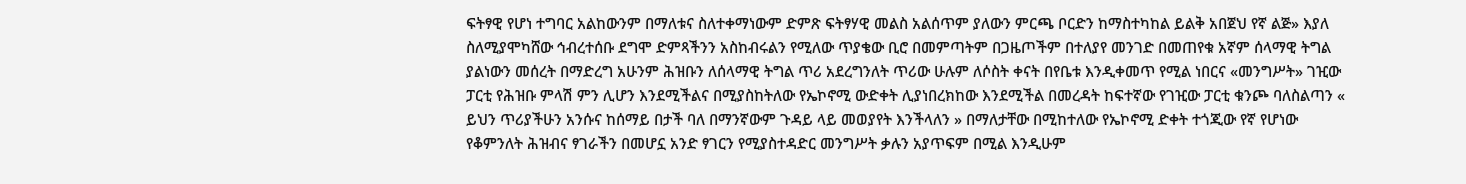ፍትፃዊ የሆነ ተግባር አልከውንም በማለቱና ስለተቀማነውም ድምጽ ፍትፃሃዊ መልስ አልሰጥም ያለውን ምርጫ ቦርድን ከማስተካከል ይልቅ አበጀህ የኛ ልጅ» እያለ ስለሚያሞካሸው ኅብረተሰቡ ደግሞ ድምጻችንን አስከብሩልን የሚለው ጥያቄው ቢሮ በመምጣትም በጋዜጦችም በተለያየ መንገድ በመጠየቁ አኛም ሰላማዊ ትግል ያልነውን መሰረት በማድረግ አሁንም ሕዝቡን ለሰላማዊ ትግል ጥሪ አደረግንለት ጥሪው ሁሉም ለሶስት ቀናት በየቤቱ እንዲቀመጥ የሚል ነበርና «መንግሥት» ገዢው ፓርቲ የሕዝቡ ምላሽ ምን ሊሆን እንደሚችልና በሚያስከትለው የኤኮኖሚ ውድቀት ሊያነበረክከው እንደሚችል በመረዳት ከፍተኛው የገዢው ፓርቲ ቁንጮ ባለስልጣን « ይህን ጥሪያችሁን አንሱና ከሰማይ በታች ባለ በማንኛውም ጉዳይ ላይ መወያየት እንችላለን » በማለታቸው በሚከተለው የኤኮኖሚ ድቀት ተጎጂው የኛ የሆነው የቆምንለት ሕዝብና ፃገራችን በመሆኗ አንድ ፃገርን የሚያስተዳድር መንግሥት ቃሉን አያጥፍም በሚል እንዲሁም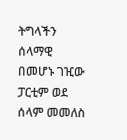ትግላችን ሰላማዊ በመሆኑ ገዢው ፓርቲም ወደ ሰላም መመለስ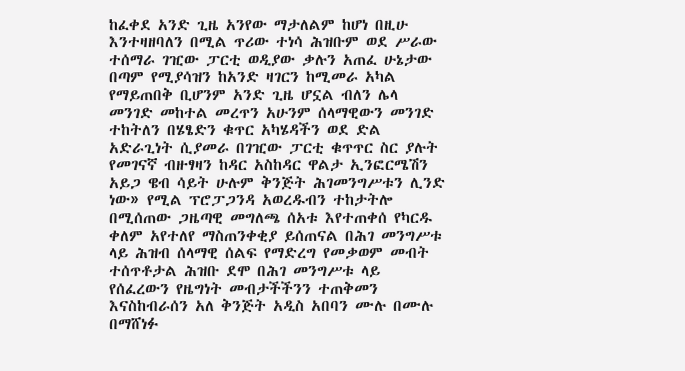ከፈቀደ አንድ ጊዜ አንየው ማታለልም ከሆነ በዚሁ እንተዛዘባለን በሚል ጥሪው ተነሳ ሕዝቡም ወደ ሥራው ተሰማራ ገዢው ፓርቲ ወዲያው ቃሉን አጠፈ ሁኔታው በጣም የሚያሳዝን ከአንድ ዛገርን ከሚመራ አካል የማይጠበቅ ቢሆንም አንድ ጊዜ ሆኗል ብለን ሌላ መንገድ መከተል መረጥን አሁንም ሰላማዊውን መንገድ ተከትለን በሄፄድን ቁጥር አካሄዳችን ወደ ድል አድራጊነት ሲያመራ በገዢው ፓርቲ ቁጥጥር ስር ያሉት የመገናኛ ብዙፃዛን ከዳር አስከዳር ዋልታ ኢንፎርሜሽን አይጋ ዌብ ሳይት ሁሉም ቅንጅት ሕገመንግሥቱን ሊንድ ነው» የሚል ፕሮፓጋንዳ አወረዱብን ተከታትሎ በሚሰጠው ጋዜጣዊ መግለጫ ሰአቱ እየተጠቀሰ የካርዱ ቀለም አየተለየ ማስጠንቀቂያ ይሰጠናል በሕገ መንግሥቱ ላይ ሕዝብ ሰላማዊ ሰልፍ የማድረግ የመቃወም መብት ተሰጥቶታል ሕዝቡ ደሞ በሕገ መንግሥቱ ላይ የሰፈረውን የዜግነት መብታችችንን ተጠቅመን እናስከብራሰን አለ ቅንጅት አዲስ አበባን ሙሉ በሙሉ በማሸነፉ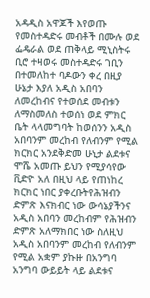አዳዲስ አዋጆች እየወጡ የመስተዳድሩ መብቶች በሙሉ ወደ ፌዴራል ወደ ጠቅላይ ሚኒስትሩ ቢሮ ተዛወሩ መስተዳድሩ ገቢን በተመለከተ ባዶውን ቀረ በዚያ ሁኔታ እያለ አዲስ አበባን ለመረከብና የተወሰደ መብቱን ለማስመለስ ተወሰነ ወደ ምክር ቤት ላላመግባት ከወሰንን አዲስ አበባንም መረከብ የለብንም የሚል ክርክር አንደቅድመ ሁኒታ ልደቱና ሞሼ አመጡ ይህን የሚያሳየው ቪድዮ አለ በዚህ ላይ የጠነከረ ክርክር ነበር ያቀረቡትየሕዝብን ድምጽ እናክብር ነው ውሳኔያችንና አዲስ አበባን መረከብም የሕዝብን ድምጽ አለማክበር ነው ስለዚህ አዲስ አበባንም መረከብ የለብንም የሚል አቋም ያኩዙ በአንግባ አንግባ ውይይት ላይ ልደቱና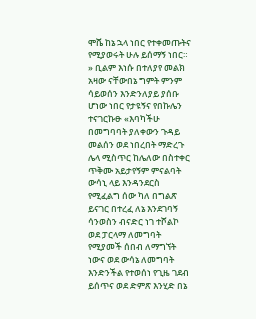ሞሼ ከኔ ኋላ ነበር የተቀመጡትና የሚያወሩት ሁሉ ይሰማኝ ነበር። » ቢልም እነሱ በተለያየ መልክ አዛው ናቸውበኔ ግምት ምንም ሳይወሰን እንድንለያይ ያሰቡ ሆነው ነበር የታዩኝና የበኩሌን ተናገርኩፁ «እባካችሁ በመግባባት ያለቀውን ጉዳይ መልሰን ወደ ነበረበት ማድረጉ ሌላ ሚስጥር ከሌለው በስተቀር ጥቅሙ አይታየኝም ምናልባት ውሳኒ ላይ እንዳንደርስ የሚፈልግ ሰው ካለ በግልጽ ይናገር በተረፈ ለኔ እንደገባኝ ሳንወስን ብናድር ነገ ተሾልኮ ወደ ፓርላማ ለመግባት የሚያመች ሰበብ ለማግኘት ነውና ወደ ውሳኔ ለመግባት እንድንችል የተወሰነ የጊዜ ገደብ ይሰጥና ወደ ድምጽ እንሂድ በኔ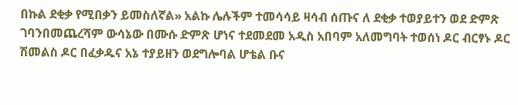በኩል ደቂቃ የሚበቃን ይመስለኛል» አልኩ ሌሉችም ተመሳሳይ ዛሳብ ሰጡና ለ ደቂቃ ተወያይተን ወደ ድምጽ ገባንበመጨረሻም ውሳኔው በሙሱ ድምጽ ሆነና ተደመደመ አዲስ አበባም አለመግባት ተወሰነ ዶር ብርፃኑ ዶር ሽመልስ ዶር በፈቃዱና አኔ ተያይዘን ወደግሎባል ሆቴል ቡና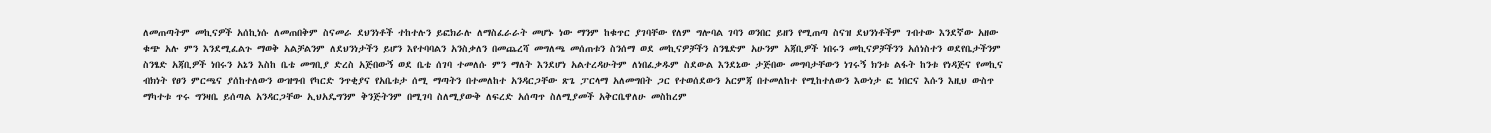ለመጠጣትም መኪናዎች አሰኪነሱ ለመጠበቅም ስናመራ ደህንነቶች ተከተሉን ይፎክራሉ ለማስፈራራት መሆኑ ነው ማንም ከቁጥር ያገባቸው የለም ግሎባል ገባን ወንበር ይዘን የሚጠጣ ስናዝ ደህንነቶችም ገብተው እንደኛው አዘው ቁጭ አሉ ምን እንደሚፈልጉ ማወቅ አልቻልንም ለደህንነታችን ይሆን እየተባባልን አንስቃለን በመጨረሻ መግለጫ መሰጠቱን ስንሰማ ወደ መኪናዎቻችን ስንፄድም አሁንም አጃቢዎች ነበሩን መኪናዎቻችንን አሰነስተን ወደየቤታችንም ስንፄድ አጃቢዎች ነበሩን አኔን እስከ ቤቴ መግቢያ ድረስ አጅበውኝ ወደ ቤቴ ሰገባ ተመለሱ ምን ማለት እንደሆነ አልተረዳሁትም ለነበፈቃዱም ስደውል እንደኔው ታጅበው መግባታቸውን ነገሩኝ ክንቱ ልፋት ከንቱ የነዳጅና የመኪና ብክነት የፀን ምርጫና ያሰከተለውን ውዝግብ የካርድ ንጥቂያና የአቤቱታ ሰሚ ማጣትን በተመለከተ አንዳርጋቸው ጽጌ ፓርላማ አለመግበት ጋር የተወሰደውን አርምጃ በተመለከተ የሚከተለውን እውነታ ፎ ነበርና እሱን እዚህ ውስጥ ማካተቱ ጥሩ ግንዛቤ ይሰጣል አንዳርጋቸው ኢህአዴግንም ቅንጅትንም በሚገባ ስለሚያውቅ ለፍረድ አሰጣጥ ስለሚያመች አቅርቤዋለሁ መስከረም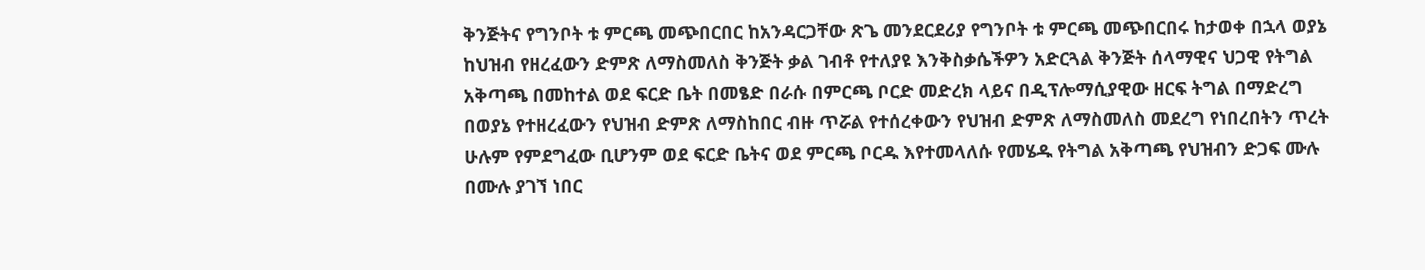ቅንጅትና የግንቦት ቱ ምርጫ መጭበርበር ከአንዳርጋቸው ጽጌ መንደርደሪያ የግንቦት ቱ ምርጫ መጭበርበሩ ከታወቀ በኋላ ወያኔ ከህዝብ የዘረፈውን ድምጽ ለማስመለስ ቅንጅት ቃል ገብቶ የተለያዩ እንቅስቃሴችዎን አድርጓል ቅንጅት ሰላማዊና ህጋዊ የትግል አቅጣጫ በመከተል ወደ ፍርድ ቤት በመፄድ በራሱ በምርጫ ቦርድ መድረክ ላይና በዲፕሎማሲያዊው ዘርፍ ትግል በማድረግ በወያኔ የተዘረፈውን የህዝብ ድምጽ ለማስከበር ብዙ ጥሯል የተሰረቀውን የህዝብ ድምጽ ለማስመለስ መደረግ የነበረበትን ጥረት ሁሉም የምደግፈው ቢሆንም ወደ ፍርድ ቤትና ወደ ምርጫ ቦርዱ እየተመላለሱ የመሄዱ የትግል አቅጣጫ የህዝብን ድጋፍ ሙሉ በሙሉ ያገኘ ነበር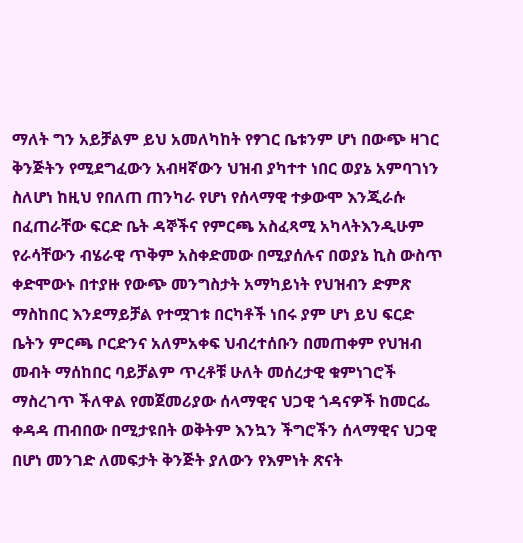ማለት ግን አይቻልም ይህ አመለካከት የፃገር ቤቱንም ሆነ በውጭ ዛገር ቅንጅትን የሚደግፈውን አብዛኛውን ህዝብ ያካተተ ነበር ወያኔ አምባገነን ስለሆነ ከዚህ የበለጠ ጠንካራ የሆነ የሰላማዊ ተቃውሞ እንጂራሱ በፈጠራቸው ፍርድ ቤት ዳኞችና የምርጫ አስፈጻሚ አካላትእንዲሁም የራሳቸውን ብሄራዊ ጥቅም አስቀድመው በሚያሰሉና በወያኔ ኪስ ውስጥ ቀድሞውኑ በተያዙ የውጭ መንግስታት አማካይነት የህዝብን ድምጽ ማስከበር እንደማይቻል የተሟገቱ በርካቶች ነበሩ ያም ሆነ ይህ ፍርድ ቤትን ምርጫ ቦርድንና አለምአቀፍ ህብረተሰቡን በመጠቀም የህዝብ መብት ማሰከበር ባይቻልም ጥረቶቹ ሁለት መሰረታዊ ቁምነገሮች ማስረገጥ ችለዋል የመጀመሪያው ሰላማዊና ህጋዊ ጎዳናዎች ከመርፌ ቀዳዳ ጠብበው በሚታዩበት ወቅትም እንኳን ችግሮችን ሰላማዊና ህጋዊ በሆነ መንገድ ለመፍታት ቅንጅት ያለውን የእምነት ጽናት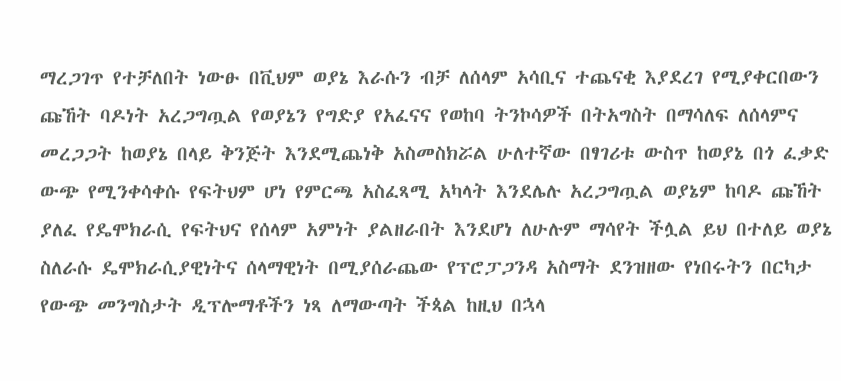ማረጋገጥ የተቻለበት ነውፁ በቪህም ወያኔ እራሱን ብቻ ለሰላም አሳቢና ተጨናቂ እያደረገ የሚያቀርበውን ጩኸት ባዶነት አረጋግጧል የወያኔን የግድያ የአፈናና የወከባ ትንኮሳዎች በትአግስት በማሳለፍ ለሰላምና መረጋጋት ከወያኔ በላይ ቅንጅት እንደሚጨነቅ አስመስክሯል ሁለተኛው በፃገሪቱ ውስጥ ከወያኔ በጎ ፈቃድ ውጭ የሚንቀሳቀሱ የፍትህም ሆነ የምርጫ አስፈጻሚ አካላት እንደሌሉ አረጋግጧል ወያኔም ከባዶ ጩኸት ያለፈ የዴሞክራሲ የፍትህና የሰላም አምነት ያልዘራበት እንደሆነ ለሁሉም ማሳየት ችሏል ይህ በተለይ ወያኔ ስለራሱ ዴሞክራሲያዊነትና ሰላማዊነት በሚያሰራጨው የፕሮፓጋንዳ አስማት ደንዝዘው የነበሩትን በርካታ የውጭ መንግስታት ዲፕሎማቶችን ነጻ ለማውጣት ችጳል ከዚህ በኋላ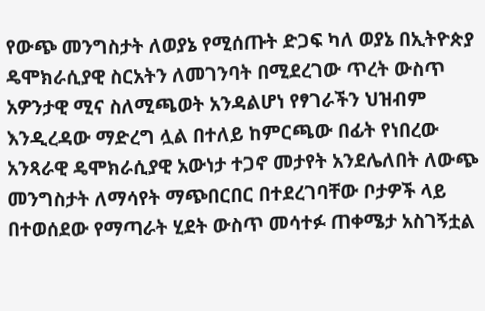የውጭ መንግስታት ለወያኔ የሚሰጡት ድጋፍ ካለ ወያኔ በኢትዮጵያ ዴሞክራሲያዊ ስርአትን ለመገንባት በሚደረገው ጥረት ውስጥ አዎንታዊ ሚና ስለሚጫወት አንዳልሆነ የፃገራችን ህዝብም እንዲረዳው ማድረግ ሏል በተለይ ከምርጫው በፊት የነበረው አንጻራዊ ዴሞክራሲያዊ አውነታ ተጋኖ መታየት አንደሌለበት ለውጭ መንግስታት ለማሳየት ማጭበርበር በተደረገባቸው ቦታዎች ላይ በተወሰደው የማጣራት ሂደት ውስጥ መሳተፉ ጠቀሜታ አስገኝቷል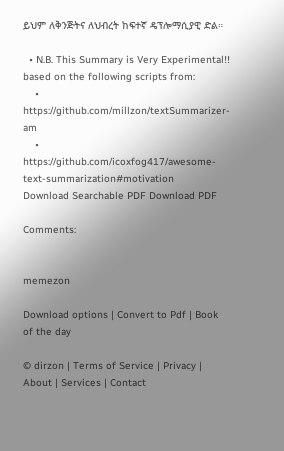ይህም ለቅንጅትና ለህብረት ከፍተኛ ዴፕሎማሲያዊ ድል።

  • N.B. This Summary is Very Experimental!! based on the following scripts from:
    • https://github.com/millzon/textSummarizer-am
    • https://github.com/icoxfog417/awesome-text-summarization#motivation
Download Searchable PDF Download PDF

Comments:


memezon

Download options | Convert to Pdf | Book of the day

© dirzon | Terms of Service | Privacy | About | Services | Contact